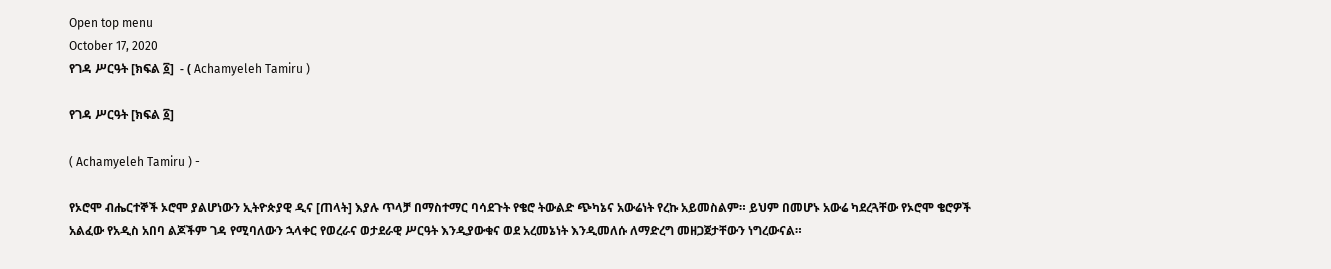Open top menu
October 17, 2020
የገዳ ሥርዓት [ክፍል ፩]  - ( Achamyeleh Tamiru )

የገዳ ሥርዓት [ክፍል ፩]

( Achamyeleh Tamiru ) -

የኦሮሞ ብሔርተኞች ኦሮሞ ያልሆነውን ኢትዮጵያዊ ዲና [ጠላት] እያሉ ጥላቻ በማስተማር ባሳደጉት የቄሮ ትውልድ ጭካኔና አውሬነት የረኩ አይመስልም። ይህም በመሆኑ አውሬ ካደረጓቸው የኦሮሞ ቄሮዎች አልፈው የአዲስ አበባ ልጆችም ገዳ የሚባለውን ኋላቀር የወረራና ወታደራዊ ሥርዓት እንዲያውቁና ወደ አረመኔነት እንዲመለሱ ለማድረግ መዘጋጀታቸውን ነግረውናል።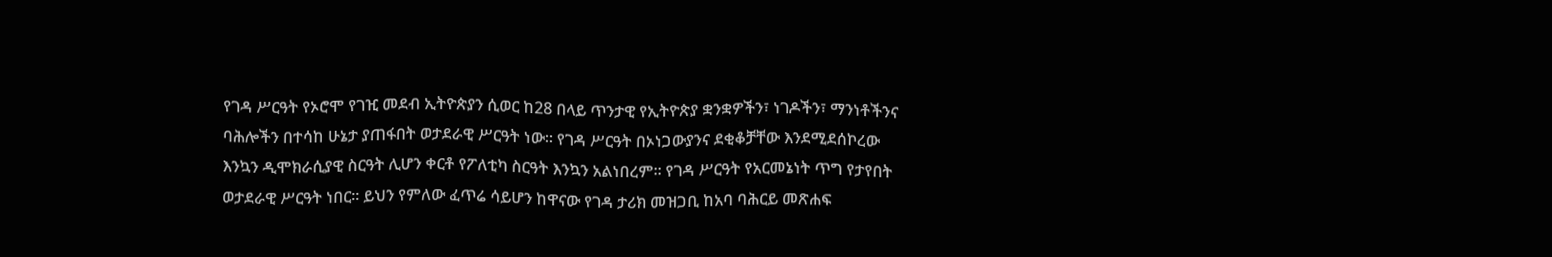የገዳ ሥርዓት የኦሮሞ የገዢ መደብ ኢትዮጵያን ሲወር ከ28 በላይ ጥንታዊ የኢትዮጵያ ቋንቋዎችን፣ ነገዶችን፣ ማንነቶችንና ባሕሎችን በተሳከ ሁኔታ ያጠፋበት ወታደራዊ ሥርዓት ነው። የገዳ ሥርዓት በኦነጋውያንና ደቂቆቻቸው እንደሚደሰኮረው እንኳን ዲሞክራሲያዊ ስርዓት ሊሆን ቀርቶ የፖለቲካ ስርዓት እንኳን አልነበረም። የገዳ ሥርዓት የአርመኔነት ጥግ የታየበት ወታደራዊ ሥርዓት ነበር። ይህን የምለው ፈጥሬ ሳይሆን ከዋናው የገዳ ታሪክ መዝጋቢ ከአባ ባሕርይ መጽሐፍ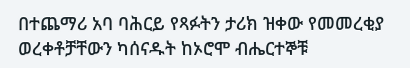በተጨማሪ አባ ባሕርይ የጻፉትን ታሪክ ዝቀው የመመረቂያ ወረቀቶቻቸውን ካሰናዱት ከኦሮሞ ብሔርተኞቹ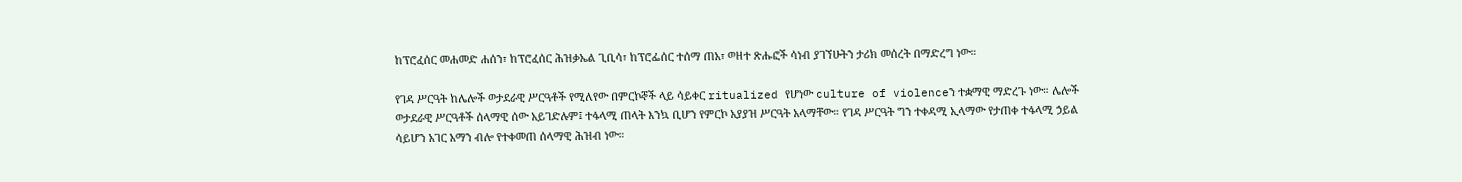ከፕሮፈሰር መሐመድ ሐሰን፣ ከፕሮፈሰር ሕዝቃኤል ጊቢሳ፣ ከፕሮፌሰር ተሰማ ጠአ፣ ወዘተ ጽሑፎች ሳነብ ያገኘሁትን ታሪክ መሰረት በማድረግ ነው።

የገዳ ሥርዓት ከሌሎች ወታደራዊ ሥርዓቶች የሚለየው በምርኮኞች ላይ ሳይቀር ritualized የሆነው culture of violenceን ተቋማዊ ማድረጉ ነው። ሌሎች ወታደራዊ ሥርዓቶች ሰላማዊ ሰው አይገድሉም፤ ተፋላሚ ጠላት እንኳ ቢሆን የምርኮ አያያዝ ሥርዓት አላማቸው። የገዳ ሥርዓት ግን ተቀዳሚ ኢላማው የታጠቀ ተፋላሚ ኃይል ሳይሆን አገር አማን ብሎ የተቀመጠ ሰላማዊ ሕዝብ ነው።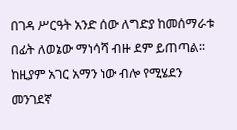በገዳ ሥርዓት አንድ ሰው ለግድያ ከመሰማራቱ በፊት ለወኔው ማነሳሻ ብዙ ደም ይጠጣል፡፡ ከዚያም አገር አማን ነው ብሎ የሚሄደን መንገደኛ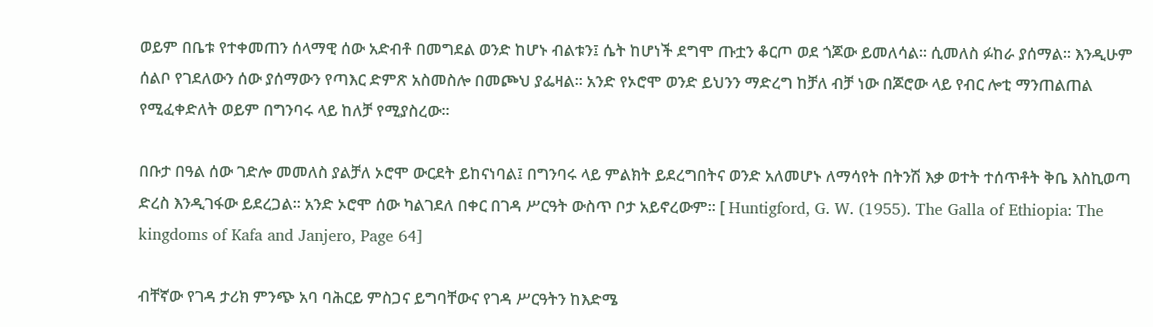ወይም በቤቱ የተቀመጠን ሰላማዊ ሰው አድብቶ በመግደል ወንድ ከሆኑ ብልቱን፤ ሴት ከሆነች ደግሞ ጡቷን ቆርጦ ወደ ጎጆው ይመለሳል፡፡ ሲመለስ ፉከራ ያሰማል፡፡ እንዲሁም ሰልቦ የገደለውን ሰው ያሰማውን የጣእር ድምጽ አስመስሎ በመጮህ ያፌዛል፡፡ አንድ የኦሮሞ ወንድ ይህንን ማድረግ ከቻለ ብቻ ነው በጆሮው ላይ የብር ሎቲ ማንጠልጠል የሚፈቀድለት ወይም በግንባሩ ላይ ከለቻ የሚያስረው።

በቡታ በዓል ሰው ገድሎ መመለስ ያልቻለ ኦሮሞ ውርደት ይከናነባል፤ በግንባሩ ላይ ምልክት ይደረግበትና ወንድ አለመሆኑ ለማሳየት በትንሽ እቃ ወተት ተሰጥቶት ቅቤ እስኪወጣ ድረስ እንዲገፋው ይደረጋል። አንድ ኦሮሞ ሰው ካልገደለ በቀር በገዳ ሥርዓት ውስጥ ቦታ አይኖረውም፡፡ [ Huntigford, G. W. (1955). The Galla of Ethiopia: The kingdoms of Kafa and Janjero, Page 64]

ብቸኛው የገዳ ታሪክ ምንጭ አባ ባሕርይ ምስጋና ይግባቸውና የገዳ ሥርዓትን ከእድሜ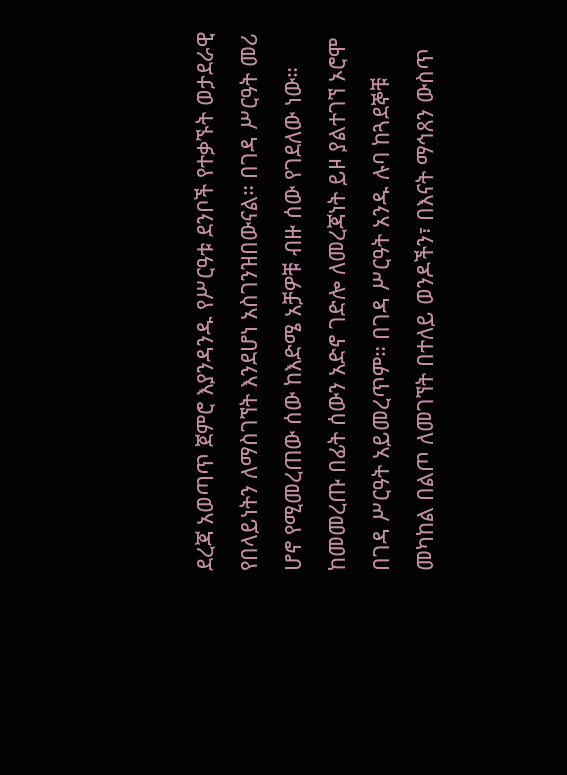ደረጃ አወጣጥ ጀምሮ እያንዳንዱ የሥርዓቱ ደንቦች የተቃኙት ወታደራዊ የበላይነትን ለማስገኘት እንደሆነ አስገንዝበውናል። በገዳ ሥርዓት መሪ ሆኖ የሚመረጠው ሰው ከእድሜ አቻዎቹ ብዙ ሰው የገደለው ነው። ከመመረጡ በፊት ሰውን አድኖ ገድሎ ለመረጃነት ይዞ ያልተገኘ ኦሮሞ በገዳ ሥርዓት አይመረጥም። በገዳ ሥርዓት አንዱ ሉባ ከጓደኞቹ መካከል በልጦ ለመገኘት በተለይ ወንዶችን፣ በእናት ማኅጸን ውስጥ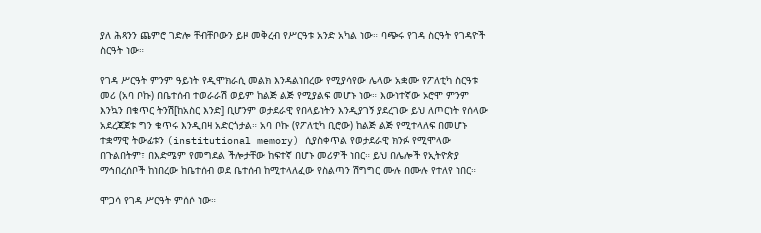ያለ ሕጻንን ጨምሮ ገድሎ ቸብቸቦውን ይዞ መቅረብ የሥርዓቱ አንድ አካል ነው። ባጭሩ የገዳ ስርዓት የገዳዮች ስርዓት ነው።

የገዳ ሥርዓት ምንም ዓይነት የዲሞክራሲ መልክ እንዳልነበረው የሚያሳየው ሌላው አቋሙ የፖለቲካ ስርዓቱ መሪ (አባ ቦኩ) በቤተሰብ ተወራራሽ ወይም ከልጅ ልጅ የሚያልፍ መሆኑ ነው። እውነተኛው ኦሮሞ ምንም እንኳን በቁጥር ትንሽ[ከአስር እንድ] ቢሆንም ወታደራዊ የበላይነትን እንዲያገኝ ያደረገው ይህ ለጦርነት የሰላው አደረጃጀቱ ግን ቁጥሩ እንዲበዛ አድርጎታል። አባ ቦኩ (የፖለቲካ ቢሮው) ከልጅ ልጅ የሚተላለፍ በመሆኑ ተቋማዊ ትውፊቱን (institutional memory) ሲያስቀጥል የወታደራዊ ክንፉ የሚሞላው በጉልበትም፣ በእድሜም የመግደል ችሎታቸው ከፍተኛ በሆኑ መሪዎች ነበር። ይህ በሌሎች የኢትዮጵያ ማኅበረሰቦች ከነበረው ከቤተሰብ ወደ ቤተሰብ ከሚተላለፈው የስልጣን ሽግግር ሙሉ በሙሉ የተለየ ነበር።

ሞጋሳ የገዳ ሥርዓት ምሰሶ ነው።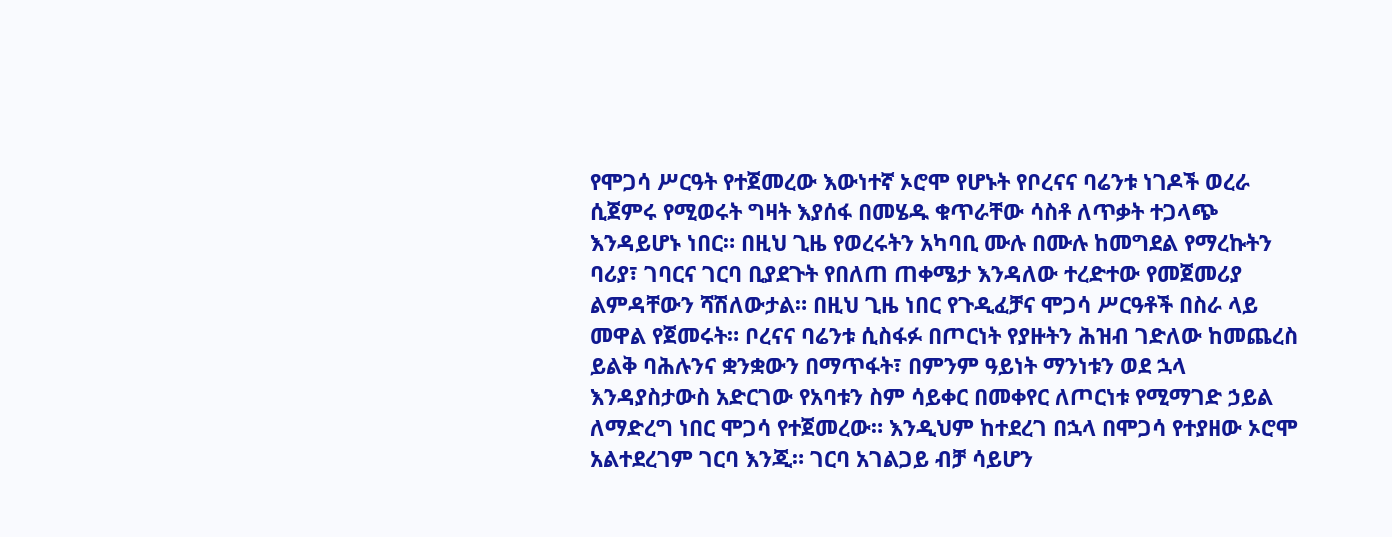የሞጋሳ ሥርዓት የተጀመረው እውነተኛ ኦሮሞ የሆኑት የቦረናና ባሬንቱ ነገዶች ወረራ ሲጀምሩ የሚወሩት ግዛት እያሰፋ በመሄዱ ቁጥራቸው ሳስቶ ለጥቃት ተጋላጭ እንዳይሆኑ ነበር። በዚህ ጊዜ የወረሩትን አካባቢ ሙሉ በሙሉ ከመግደል የማረኩትን ባሪያ፣ ገባርና ገርባ ቢያደጉት የበለጠ ጠቀሜታ እንዳለው ተረድተው የመጀመሪያ ልምዳቸውን ሻሽለውታል። በዚህ ጊዜ ነበር የጉዲፈቻና ሞጋሳ ሥርዓቶች በስራ ላይ መዋል የጀመሩት። ቦረናና ባሬንቱ ሲስፋፉ በጦርነት የያዙትን ሕዝብ ገድለው ከመጨረስ ይልቅ ባሕሉንና ቋንቋውን በማጥፋት፣ በምንም ዓይነት ማንነቱን ወደ ኋላ እንዳያስታውስ አድርገው የአባቱን ስም ሳይቀር በመቀየር ለጦርነቱ የሚማገድ ኃይል ለማድረግ ነበር ሞጋሳ የተጀመረው። እንዲህም ከተደረገ በኋላ በሞጋሳ የተያዘው ኦሮሞ አልተደረገም ገርባ እንጂ። ገርባ አገልጋይ ብቻ ሳይሆን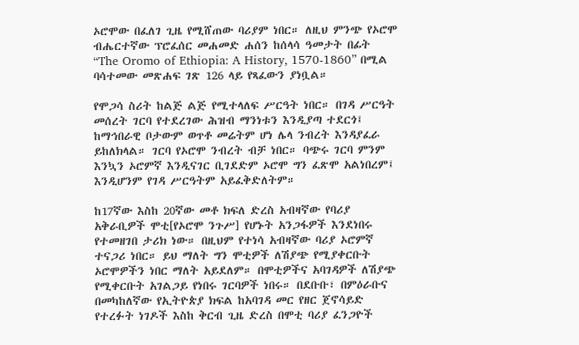ኦሮሞው በፈለገ ጊዜ የሚሸጠው ባሪያም ነበር። ለዚህ ምንጭ የኦሮሞ ብሔርተኛው ፕሮፈሰር መሐመድ ሐሰን ከሰላሳ ዓመታት በፊት “The Oromo of Ethiopia: A History, 1570-1860” በሚል ባሳተመው መጽሐፍ ገጽ 126 ላይ የጻፈውን ያነቧል።

የሞጋሳ ስሪት ከልጅ ልጅ የሚተላለፍ ሥርዓት ነበር። በገዳ ሥርዓት መሰረት ገርባ የተደረገው ሕዝብ ማንነቱን እንዲያጣ ተደርጎ፤ ከማኅበራዊ ቦታውም ወጥቶ መሬትም ሆነ ሌላ ንብረት እንዳያፈራ ይከለክላል። ገርባ የኦሮሞ ንብረት ብቻ ነበር። ባጭሩ ገርባ ምንም እንኳን ኦሮምኛ እንዲናገር ቢገደድም ኦሮሞ ግን ፈጽሞ አልነበረም፤ እንዲሆንም የገዳ ሥርዓትም አይፈቅድለትም።

ከ17ኛው እስከ 20ኛው መቶ ክፍለ ድረስ አብዛኛው የባሪያ አቅራቢዎች ሞቲ[የኦሮሞ ንጉሥ] የሆኑት አንጋፋዎች እንደነበሩ የተመዘገበ ታሪክ ነው። በዚህም የተነሳ አብዛኛው ባሪያ ኦሮምኛ ተናጋሪ ነበር። ይህ ማለት ግን ሞቲዎች ለሽያጭ የሚያቀርቡት ኦሮሞዎችን ነበር ማለት አይደለም። በሞቲዎችና አባገዳዎች ለሽያጭ የሚቀርቡት አገልጋይ የነበሩ ገርባዎች ነበሩ። በደቡቡ፣ በምዕራቡና በመካከለኛው የኢትዮጵያ ክፍል ከአባገዳ መር የዘር ጀኖሳይድ የተረፉት ነገዶች እስከ ቅርብ ጊዜ ድረስ በሞቲ ባሪያ ፈንጋዮች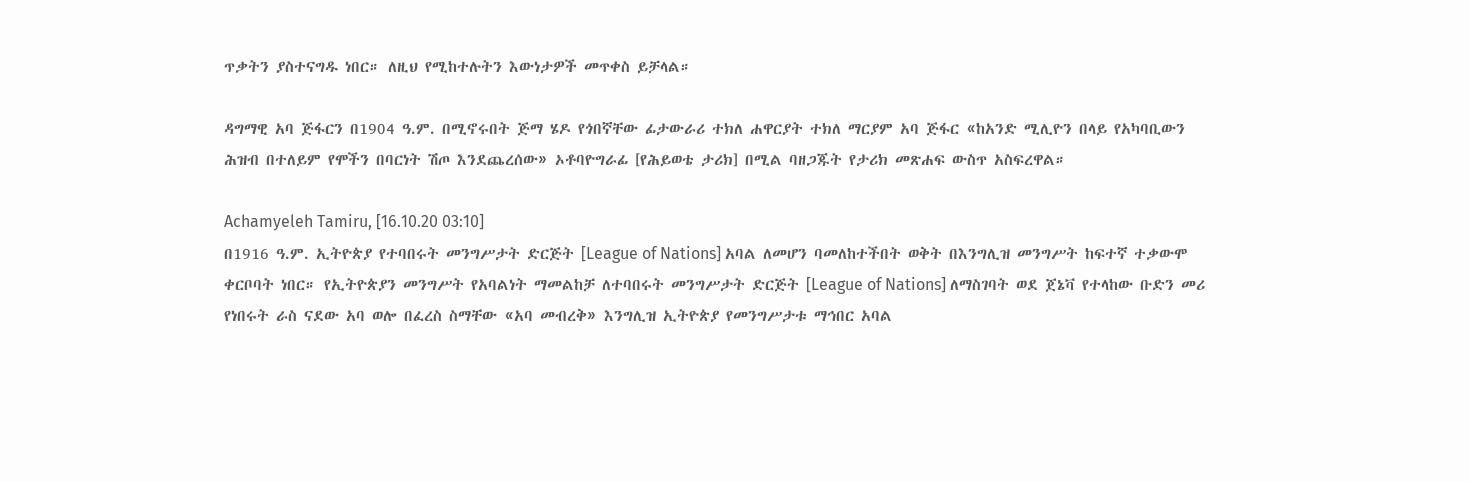ጥቃትን ያስተናግዱ ነበር። ለዚህ የሚከተሉትን እውነታዎች መጥቀስ ይቻላል።

ዳግማዊ አባ ጅፋርን በ1904 ዓ.ም. በሚኖሩበት ጅማ ሄዶ የጎበኛቸው ፊታውራሪ ተክለ ሐዋርያት ተክለ ማርያም አባ ጅፋር «ከአንድ ሚሊዮን በላይ የአካባቢውን ሕዝብ በተለይም የሞችን በባርነት ሽጦ እንደጨረሰው» ኦቶባዮግራፊ [የሕይወቴ ታሪክ] በሚል ባዘጋጁት የታሪክ መጽሐፍ ውስጥ አስፍረዋል።

Achamyeleh Tamiru, [16.10.20 03:10]
በ1916 ዓ.ም. ኢትዮጵያ የተባበሩት መንግሥታት ድርጅት [League of Nations] አባል ለመሆን ባመለከተችበት ወቅት በእንግሊዝ መንግሥት ከፍተኛ ተቃውሞ ቀርቦባት ነበር። የኢትዮጵያን መንግሥት የአባልነት ማመልከቻ ለተባበሩት መንግሥታት ድርጅት [League of Nations] ለማስገባት ወደ ጀኔቫ የተላከው ቡድን መሪ የነበሩት ራስ ናደው አባ ወሎ በፈረስ ስማቸው «አባ መብረቅ» እንግሊዝ ኢትዮጵያ የመንግሥታቱ ማኅበር አባል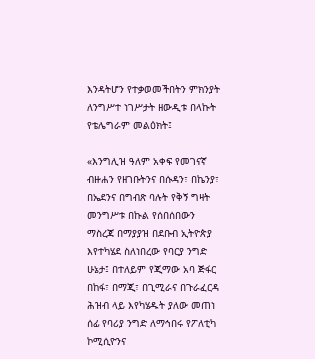እንዳትሆን የተቃወመችበትን ምክንያት ለንግሥተ ነገሥታት ዘውዲቱ በላኩት የቴሌግራም መልዕክት፤

«እንግሊዝ ዓለም አቀፍ የመገናኛ ብዙሐን የዘገቡትንና በሱዳን፣ በኬንያ፣ በኤደንና በግብጽ ባሉት የቅኝ ግዛት መንግሥቱ በኩል የሰበሰበውን ማስረጃ በማያያዝ በደቡብ ኢትዮጵያ እየተካሄደ ስለነበረው የባርያ ንግድ ሁኔታ፤ በተለይም የጂማው አባ ጅፋር በከፋ፣ በማጂ፣ በጊሚራና በጉራፈርዳ ሕዝብ ላይ እየካሄዱት ያለው መጠነ ሰፊ የባሪያ ንግድ ለማኅበሩ የፖለቲካ ኮሚሲዮንና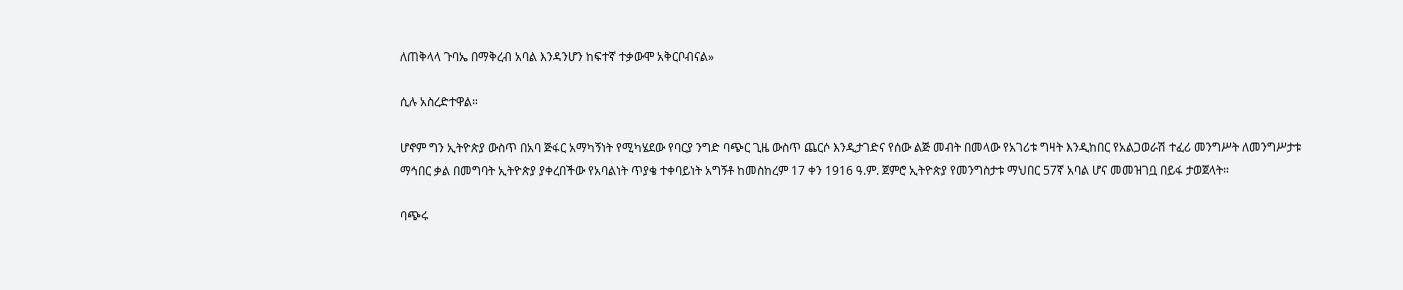ለጠቅላላ ጉባኤ በማቅረብ አባል እንዳንሆን ከፍተኛ ተቃውሞ አቅርቦብናል»

ሲሉ አስረድተዋል።

ሆኖም ግን ኢትዮጵያ ውስጥ በአባ ጅፋር አማካኝነት የሚካሄደው የባርያ ንግድ ባጭር ጊዜ ውስጥ ጨርሶ እንዲታገድና የሰው ልጅ መብት በመላው የአገሪቱ ግዛት እንዲከበር የአልጋወራሽ ተፈሪ መንግሥት ለመንግሥታቱ ማኅበር ቃል በመግባት ኢትዮጵያ ያቀረበችው የአባልነት ጥያቄ ተቀባይነት አግኝቶ ከመስከረም 17 ቀን 1916 ዓ.ም. ጀምሮ ኢትዮጵያ የመንግስታቱ ማህበር 57ኛ አባል ሆና መመዝገቧ በይፋ ታወጀላት።

ባጭሩ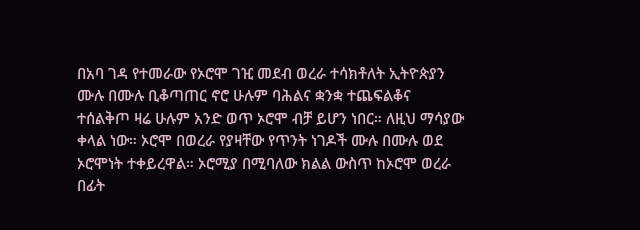በአባ ገዳ የተመራው የኦሮሞ ገዢ መደብ ወረራ ተሳክቶለት ኢትዮጵያን ሙሉ በሙሉ ቢቆጣጠር ኖሮ ሁሉም ባሕልና ቋንቋ ተጨፍልቆና ተሰልቅጦ ዛሬ ሁሉም አንድ ወጥ ኦሮሞ ብቻ ይሆን ነበር። ለዚህ ማሳያው ቀላል ነው። ኦሮሞ በወረራ የያዛቸው የጥንት ነገዶች ሙሉ በሙሉ ወደ ኦሮሞነት ተቀይረዋል። ኦሮሚያ በሚባለው ክልል ውስጥ ከኦሮሞ ወረራ በፊት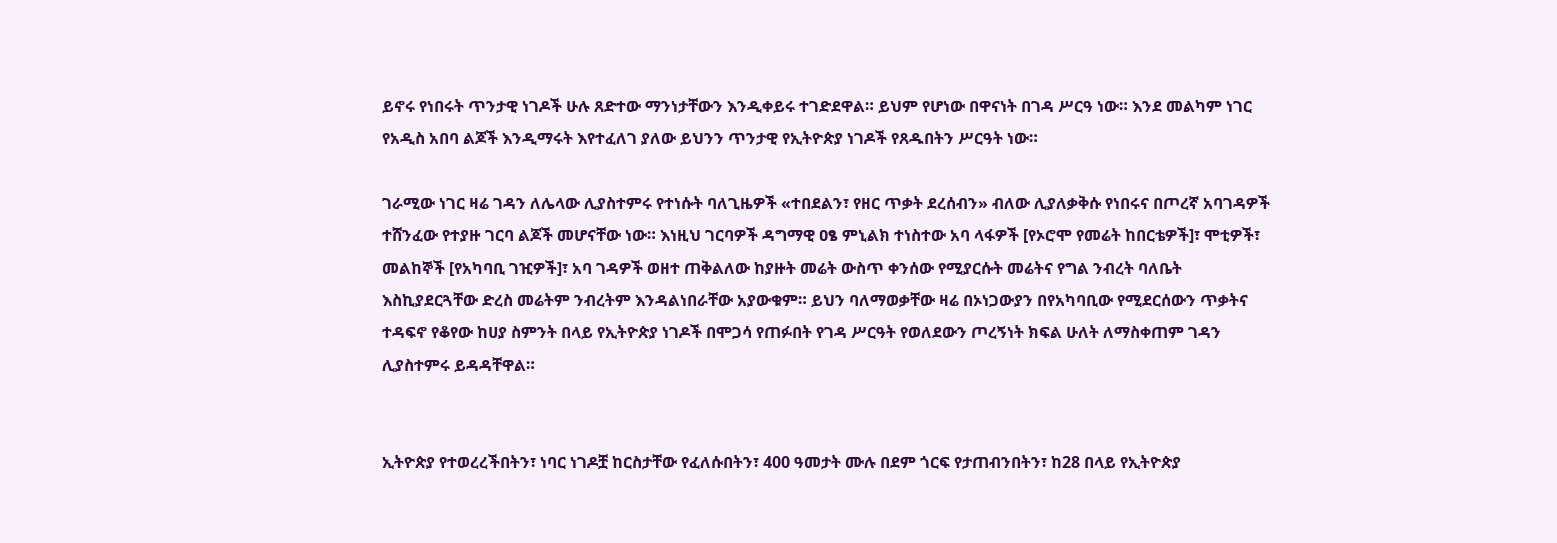ይኖሩ የነበሩት ጥንታዊ ነገዶች ሁሉ ጸድተው ማንነታቸውን እንዲቀይሩ ተገድደዋል። ይህም የሆነው በዋናነት በገዳ ሥርዓ ነው። እንደ መልካም ነገር የአዲስ አበባ ልጆች እንዲማሩት እየተፈለገ ያለው ይህንን ጥንታዊ የኢትዮጵያ ነገዶች የጸዱበትን ሥርዓት ነው።

ገራሚው ነገር ዛሬ ገዳን ለሌላው ሊያስተምሩ የተነሱት ባለጊዜዎች «ተበደልን፣ የዘር ጥቃት ደረሰብን» ብለው ሊያለቃቅሱ የነበሩና በጦረኛ አባገዳዎች ተሸንፈው የተያዙ ገርባ ልጆች መሆናቸው ነው። እነዚህ ገርባዎች ዳግማዊ ዐፄ ምኒልክ ተነስተው አባ ላፋዎች [የኦሮሞ የመሬት ከበርቴዎች]፣ ሞቲዎች፣ መልከኞች [የአካባቢ ገዢዎች]፣ አባ ገዳዎች ወዘተ ጠቅልለው ከያዙት መሬት ውስጥ ቀንሰው የሚያርሱት መሬትና የግል ንብረት ባለቤት እስኪያደርጓቸው ድረስ መሬትም ንብረትም እንዳልነበራቸው አያውቁም። ይህን ባለማወቃቸው ዛሬ በኦነጋውያን በየአካባቢው የሚደርሰውን ጥቃትና ተዳፍኖ የቆየው ከሀያ ስምንት በላይ የኢትዮጵያ ነገዶች በሞጋሳ የጠፉበት የገዳ ሥርዓት የወለደውን ጦረኝነት ክፍል ሁለት ለማስቀጠም ገዳን ሊያስተምሩ ይዳዳቸዋል።


ኢትዮጵያ የተወረረችበትን፣ ነባር ነገዶቿ ከርስታቸው የፈለሱበትን፣ 400 ዓመታት ሙሉ በደም ጎርፍ የታጠብንበትን፣ ከ28 በላይ የኢትዮጵያ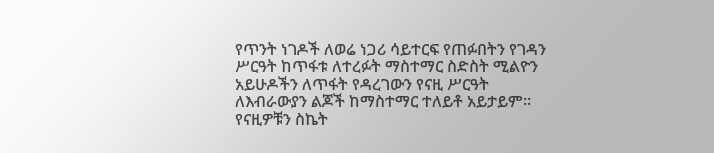የጥንት ነገዶች ለወሬ ነጋሪ ሳይተርፍ የጠፉበትን የገዳን ሥርዓት ከጥፋቱ ለተረፉት ማስተማር ስድስት ሚልዮን አይሁዶችን ለጥፋት የዳረገውን የናዚ ሥርዓት ለእብራውያን ልጆች ከማስተማር ተለይቶ አይታይም። የናዚዎቹን ስኬት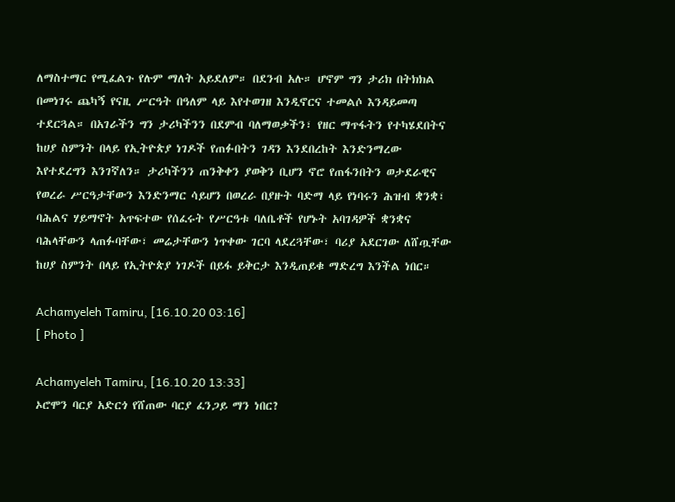ለማስተማር የሚፈልጉ የሉም ማለት አይደለም። በደንብ አሉ። ሆኖም ግን ታሪክ በትክክል በመነገሩ ጨካኝ የናዚ ሥርዓት በዓለም ላይ እየተወገዘ እንዲኖርና ተመልሶ እንዳይመጣ ተደርጓል። በአገራችን ግን ታሪካችንን በደምብ ባለማወቃችን፣ የዘር ማጥፋትን የተካሄደበትና ከሀያ ስምንት በላይ የኢትዮጵያ ነገዶች የጠፉበትን ገዳን እንደበረከት እንድንማረው እየተደረግን እንገኛለን። ታሪካችንን ጠንቅቀን ያወቅን ቢሆን ኖሮ የጠፋንበትን ወታደራዊና የወረራ ሥርዓታቸውን እንድንማር ሳይሆን በወረራ በያዙት ባድማ ላይ የነባሩን ሕዝብ ቋንቋ፣ ባሕልና ሃይማኖት አጥፍተው የሰፈሩት የሥርዓቱ ባለቤቶች የሆኑት አባገዳዎች ቋንቋና ባሕላቸውን ላጠፉባቸው፣ መሬታቸውን ነጥቀው ገርባ ላደረጓቸው፣ ባሪያ አደርገው ለሸጧቸው ከሀያ ስምንት በላይ የኢትዮጵያ ነገዶች በይፋ ይቅርታ እንዲጠይቁ ማድረግ እንችል ነበር።

Achamyeleh Tamiru, [16.10.20 03:16]
[ Photo ]

Achamyeleh Tamiru, [16.10.20 13:33]
ኦሮሞን ባርያ አድርጎ የሸጠው ባርያ ፈንጋይ ማን ነበር?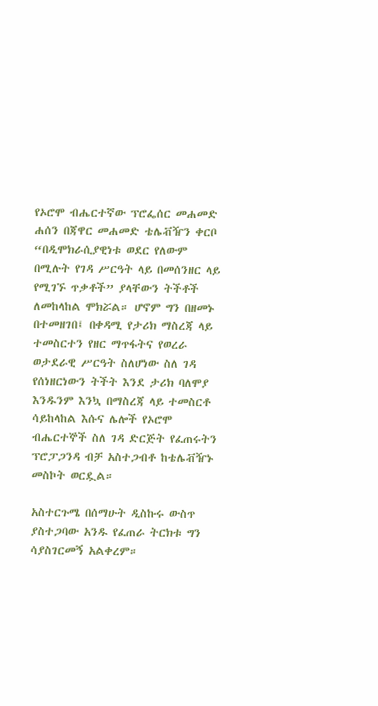የኦሮሞ ብሔርተኛው ፕሮፌሰር መሐመድ ሐሰን በጃዋር መሐመድ ቴሌቭዥን ቀርቦ “በዲሞክራሲያዊነቱ ወደር የለውም በሚሉት የገዳ ሥርዓት ላይ በመሰንዘር ላይ የሚገኙ ጥቃቶች” ያላቸውን ትችቶች ለመከላከል ሞክሯል። ሆኖም ግን በዘመኑ በተመዘገበ፤ በቀዳሚ የታሪክ ማስረጃ ላይ ተመስርተን የዘር ማጥፋትና የወረራ ወታደራዊ ሥርዓት ስለሆነው ስለ ገዳ የሰነዘርነውን ትችት እንደ ታሪክ ባለሞያ እንዱንም እንኳ በማስረጃ ላይ ተመስርቶ ሳይከላከል እሱና ሌሎች የኦሮሞ ብሔርተኞች ስለ ገዳ ድርጅት የፈጠሩትን ፕሮፓጋንዳ ብቻ አስተጋብቶ ከቴሌቭዥኑ መስኮት ወርዷል።

አስተርጉሜ በሰማሁት ዲስኩሩ ውስጥ ያስተጋባው አንዱ የፈጠራ ትርክቱ ግን ሳያስገርመኝ አልቀረም።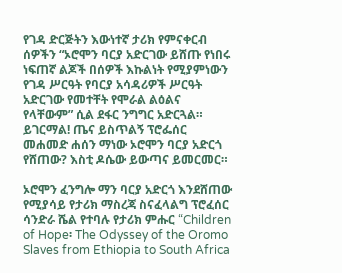የገዳ ድርጅትን እውነተኛ ታሪክ የምናቀርብ ሰዎችን “ኦሮሞን ባርያ አድርገው ይሸጡ የነበሩ ነፍጠኛ ልጆች በሰዎች እኩልነት የሚያምነውን የገዳ ሥርዓት የባርያ አሳዳሪዎች ሥርዓት አድርገው የመተቸት የሞራል ልዕልና የላቸውም” ሲል ደፋር ንግግር አድርጓል። ይገርማል! ጤና ይስጥልኝ ፕሮፌሰር መሐመድ ሐሰን ማነው ኦሮሞን ባርያ አድርጎ የሸጠው? እስቲ ዶሴው ይውጣና ይመርመር።

ኦሮሞን ፈንግሎ ማን ባርያ አድርጎ እንደሸጠው የሚያሳይ የታሪክ ማስረጃ ስናፈላልግ ፕሮፈሰር ሳንድራ ሼል የተባሉ የታሪክ ምሑር “Children of Hope፡ The Odyssey of the Oromo Slaves from Ethiopia to South Africa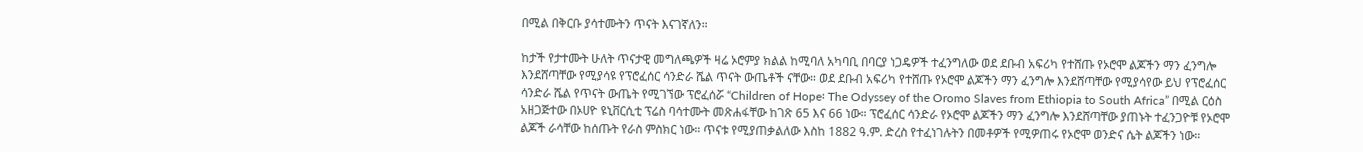በሚል በቅርቡ ያሳተሙትን ጥናት እናገኛለን።

ከታች የታተሙት ሁለት ጥናታዊ መግለጫዎች ዛሬ ኦሮምያ ክልል ከሚባለ አካባቢ በባርያ ነጋዴዎች ተፈንግለው ወደ ደቡብ አፍሪካ የተሸጡ የኦሮሞ ልጆችን ማን ፈንግሎ እንደሸጣቸው የሚያሳዩ የፕሮፈሰር ሳንድራ ሼል ጥናት ውጤቶች ናቸው። ወደ ደቡብ አፍሪካ የተሸጡ የኦሮሞ ልጆችን ማን ፈንግሎ እንደሸጣቸው የሚያሳየው ይህ የፕሮፈሰር ሳንድራ ሼል የጥናት ውጤት የሚገኘው ፕሮፈሰሯ “Children of Hope፡ The Odyssey of the Oromo Slaves from Ethiopia to South Africa” በሚል ርዕስ አዘጋጅተው በኦሀዮ ዩኒቨርሲቲ ፕሬስ ባሳተሙት መጽሐፋቸው ከገጽ 65 እና 66 ነው። ፕሮፈሰር ሳንድራ የኦሮሞ ልጆችን ማን ፈንግሎ እንደሸጣቸው ያጠኑት ተፈንጋዮቹ የኦሮሞ ልጆች ራሳቸው ከሰጡት የራስ ምስክር ነው። ጥናቱ የሚያጠቃልለው እስከ 1882 ዓ.ም. ድረስ የተፈነገሉትን በመቶዎች የሚዎጠሩ የኦሮሞ ወንድና ሴት ልጆችን ነው።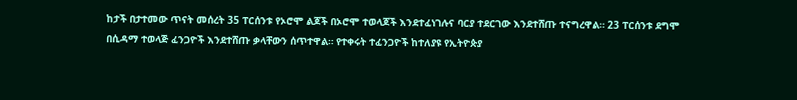ከታች በታተመው ጥናት መሰረት 35 ፐርሰንቱ የኦሮሞ ልጆች በኦሮሞ ተወላጆች እንደተፈነገሉና ባርያ ተደርገው እንደተሸጡ ተናግረዋል። 23 ፐርሰንቱ ደግሞ በሲዳማ ተወላጅ ፈንጋዮች እንደተሸጡ ቃላቸውን ሰጥተዋል። የተቀሩት ተፈንጋዮች ከተለያዩ የኢትዮጵያ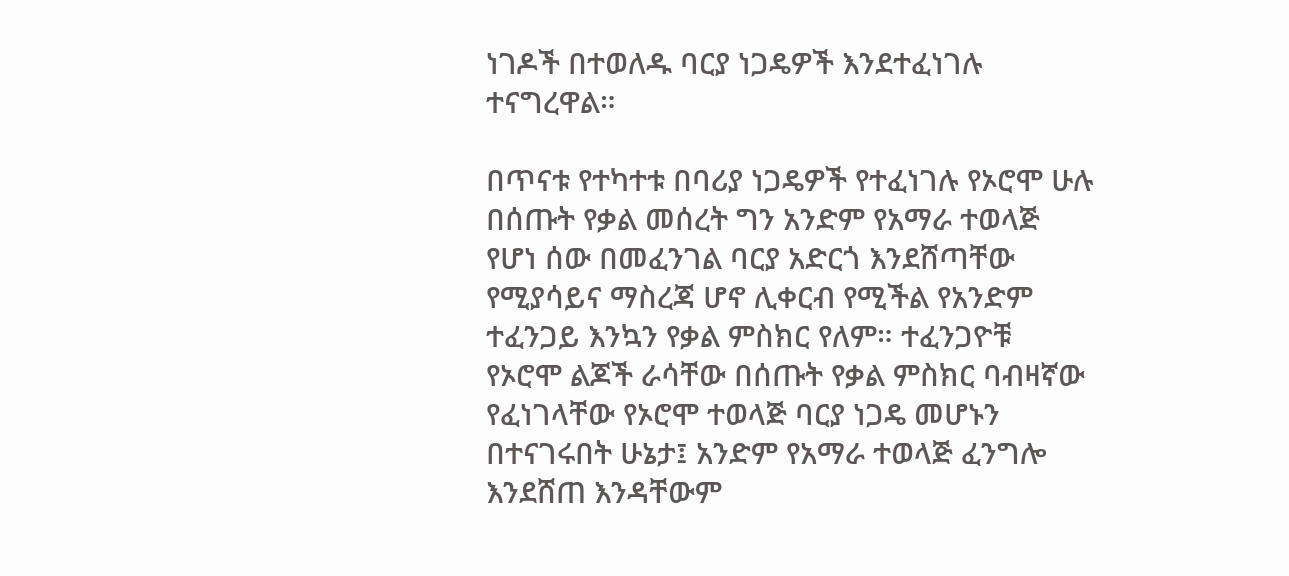ነገዶች በተወለዱ ባርያ ነጋዴዎች እንደተፈነገሉ ተናግረዋል።

በጥናቱ የተካተቱ በባሪያ ነጋዴዎች የተፈነገሉ የኦሮሞ ሁሉ በሰጡት የቃል መሰረት ግን አንድም የአማራ ተወላጅ የሆነ ሰው በመፈንገል ባርያ አድርጎ እንደሸጣቸው የሚያሳይና ማስረጃ ሆኖ ሊቀርብ የሚችል የአንድም ተፈንጋይ እንኳን የቃል ምስክር የለም። ተፈንጋዮቹ የኦሮሞ ልጆች ራሳቸው በሰጡት የቃል ምስክር ባብዛኛው የፈነገላቸው የኦሮሞ ተወላጅ ባርያ ነጋዴ መሆኑን በተናገሩበት ሁኔታ፤ አንድም የአማራ ተወላጅ ፈንግሎ እንደሸጠ እንዳቸውም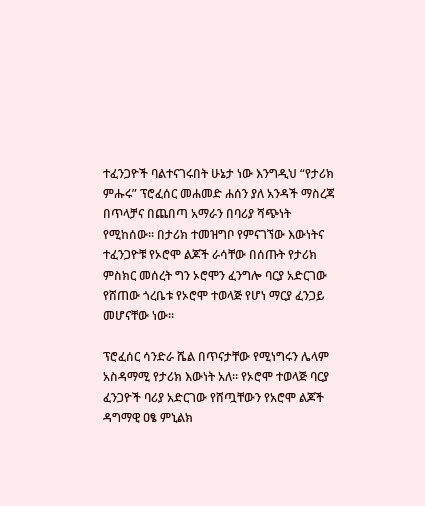ተፈንጋዮች ባልተናገሩበት ሁኔታ ነው እንግዲህ “የታሪክ ምሑሩ” ፕሮፈሰር መሐመድ ሐሰን ያለ አንዳች ማስረጃ በጥላቻና በጨበጣ አማራን በባሪያ ሻጭነት የሚከሰው። በታሪክ ተመዝግቦ የምናገኘው እውነትና ተፈንጋዮቹ የኦሮሞ ልጆች ራሳቸው በሰጡት የታሪክ ምስክር መሰረት ግን ኦሮሞን ፈንግሎ ባርያ አድርገው የሸጠው ጎረቤቱ የኦሮሞ ተወላጅ የሆነ ማርያ ፈንጋይ መሆናቸው ነው።

ፕሮፈሰር ሳንድራ ሼል በጥናታቸው የሚነግሩን ሌላም አስዳማሚ የታሪክ እውነት አለ። የኦሮሞ ተወላጅ ባርያ ፈንጋዮች ባሪያ አድርገው የሸጧቸውን የአሮሞ ልጆች ዳግማዊ ዐፄ ምኒልክ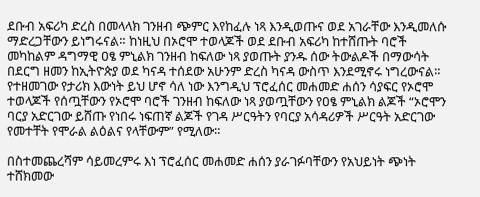ደቡብ አፍሪካ ድረስ በመላላክ ገንዘብ ጭምር እየከፈሉ ነጻ እንዲወጡና ወደ አገራቸው እንዲመለሱ ማድረጋቸውን ይነግሩናል። ከነዚህ በኦሮሞ ተወላጆች ወደ ደቡብ አፍሪካ ከተሸጡት ባሮች መካከልም ዳግማዊ ዐፄ ምኒልክ ገንዘብ ከፍለው ነጻ ያወጡት ያንዱ ሰው ትውልዶች በማውሳት በደርግ ዘመን ከኢትዮጵያ ወደ ካናዳ ተሰደው አሁንም ድረስ ካናዳ ውስጥ እንደሚኖሩ ነግረውናል። የተዘመገው የታሪክ እውነት ይህ ሆኖ ሳለ ነው እንግዲህ ፕሮፈሰር መሐመድ ሐሰን ሳያፍር የኦሮሞ ተወላጆች የሰጧቸውን የኦሮሞ ባሮች ገንዘብ ከፍለው ነጻ ያወጧቸውን የዐፄ ምኒልክ ልጆች “ኦሮሞን ባርያ አድርገው ይሸጡ የነበሩ ነፍጠኛ ልጆች የገዳ ሥርዓትን የባርያ አሳዳሪዎች ሥርዓት አድርገው የመተቸት የሞራል ልዕልና የላቸውም” የሚለው።

በስተመጨረሻም ሳይመረምሩ እነ ፕሮፈሰር መሐመድ ሐሰን ያራገፉባቸውን የአህይነት ጭነት ተሸክመው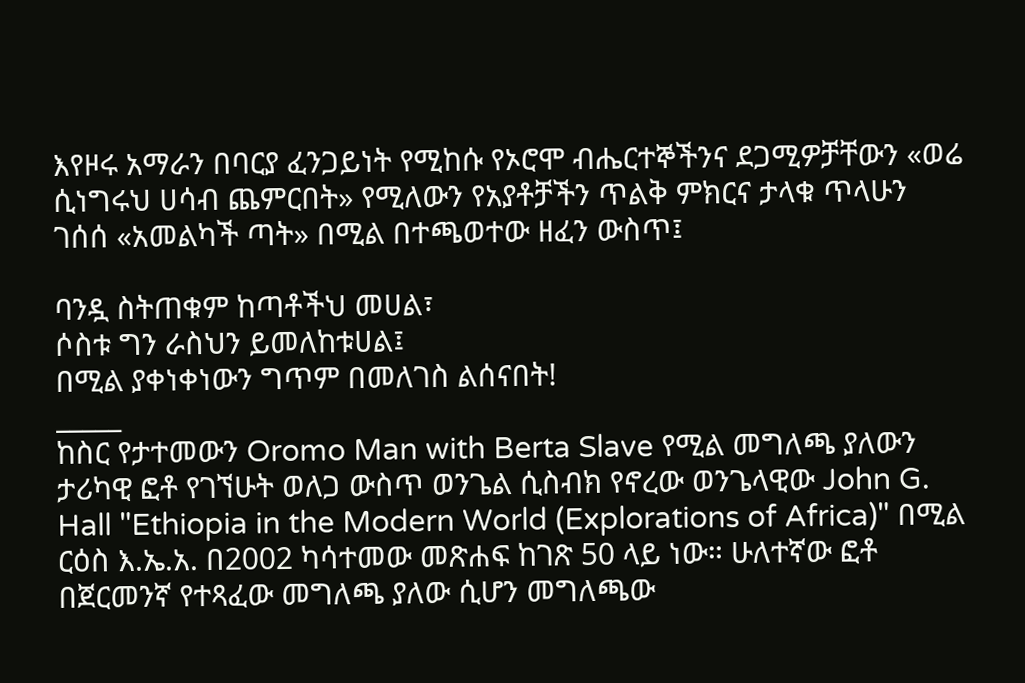እየዞሩ አማራን በባርያ ፈንጋይነት የሚከሱ የኦሮሞ ብሔርተኞችንና ደጋሚዎቻቸውን «ወሬ ሲነግሩህ ሀሳብ ጨምርበት» የሚለውን የአያቶቻችን ጥልቅ ምክርና ታላቁ ጥላሁን ገሰሰ «አመልካች ጣት» በሚል በተጫወተው ዘፈን ውስጥ፤

ባንዷ ስትጠቁም ከጣቶችህ መሀል፣
ሶስቱ ግን ራስህን ይመለከቱሀል፤
በሚል ያቀነቀነውን ግጥም በመለገስ ልሰናበት!
_____
ከስር የታተመውን Oromo Man with Berta Slave የሚል መግለጫ ያለውን ታሪካዊ ፎቶ የገኘሁት ወለጋ ውስጥ ወንጌል ሲስብክ የኖረው ወንጌላዊው John G. Hall "Ethiopia in the Modern World (Explorations of Africa)" በሚል ርዕስ እ.ኤ.አ. በ2002 ካሳተመው መጽሐፍ ከገጽ 50 ላይ ነው። ሁለተኛው ፎቶ በጀርመንኛ የተጻፈው መግለጫ ያለው ሲሆን መግለጫው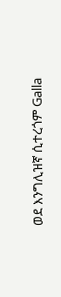ወደ እንግሊዝኛ ሲተረጎም Galla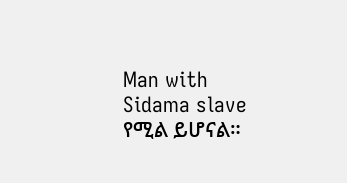Man with Sidama slave የሚል ይሆናል።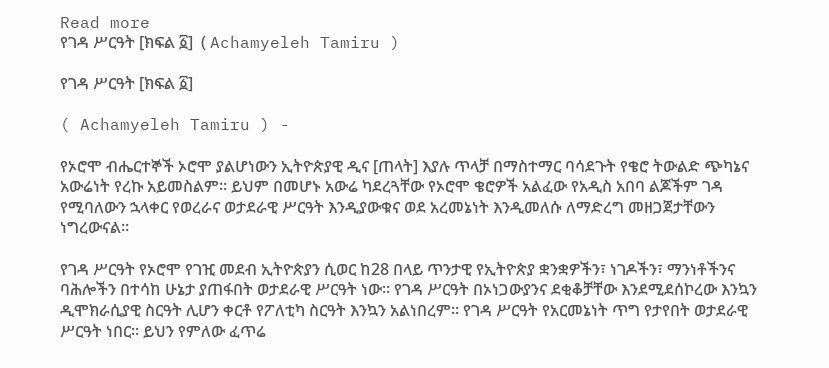Read more
የገዳ ሥርዓት [ክፍል ፩]  ( Achamyeleh Tamiru )

የገዳ ሥርዓት [ክፍል ፩]

( Achamyeleh Tamiru ) -

የኦሮሞ ብሔርተኞች ኦሮሞ ያልሆነውን ኢትዮጵያዊ ዲና [ጠላት] እያሉ ጥላቻ በማስተማር ባሳደጉት የቄሮ ትውልድ ጭካኔና አውሬነት የረኩ አይመስልም። ይህም በመሆኑ አውሬ ካደረጓቸው የኦሮሞ ቄሮዎች አልፈው የአዲስ አበባ ልጆችም ገዳ የሚባለውን ኋላቀር የወረራና ወታደራዊ ሥርዓት እንዲያውቁና ወደ አረመኔነት እንዲመለሱ ለማድረግ መዘጋጀታቸውን ነግረውናል።

የገዳ ሥርዓት የኦሮሞ የገዢ መደብ ኢትዮጵያን ሲወር ከ28 በላይ ጥንታዊ የኢትዮጵያ ቋንቋዎችን፣ ነገዶችን፣ ማንነቶችንና ባሕሎችን በተሳከ ሁኔታ ያጠፋበት ወታደራዊ ሥርዓት ነው። የገዳ ሥርዓት በኦነጋውያንና ደቂቆቻቸው እንደሚደሰኮረው እንኳን ዲሞክራሲያዊ ስርዓት ሊሆን ቀርቶ የፖለቲካ ስርዓት እንኳን አልነበረም። የገዳ ሥርዓት የአርመኔነት ጥግ የታየበት ወታደራዊ ሥርዓት ነበር። ይህን የምለው ፈጥሬ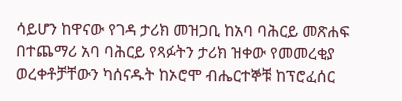ሳይሆን ከዋናው የገዳ ታሪክ መዝጋቢ ከአባ ባሕርይ መጽሐፍ በተጨማሪ አባ ባሕርይ የጻፉትን ታሪክ ዝቀው የመመረቂያ ወረቀቶቻቸውን ካሰናዱት ከኦሮሞ ብሔርተኞቹ ከፕሮፈሰር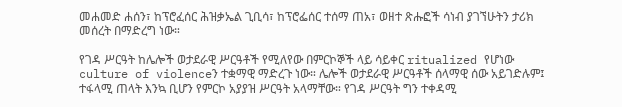መሐመድ ሐሰን፣ ከፕሮፈሰር ሕዝቃኤል ጊቢሳ፣ ከፕሮፌሰር ተሰማ ጠአ፣ ወዘተ ጽሑፎች ሳነብ ያገኘሁትን ታሪክ መሰረት በማድረግ ነው።

የገዳ ሥርዓት ከሌሎች ወታደራዊ ሥርዓቶች የሚለየው በምርኮኞች ላይ ሳይቀር ritualized የሆነው culture of violenceን ተቋማዊ ማድረጉ ነው። ሌሎች ወታደራዊ ሥርዓቶች ሰላማዊ ሰው አይገድሉም፤ ተፋላሚ ጠላት እንኳ ቢሆን የምርኮ አያያዝ ሥርዓት አላማቸው። የገዳ ሥርዓት ግን ተቀዳሚ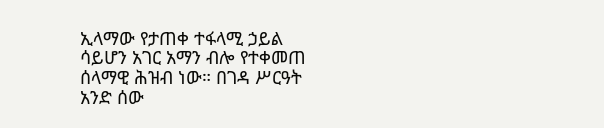ኢላማው የታጠቀ ተፋላሚ ኃይል ሳይሆን አገር አማን ብሎ የተቀመጠ ሰላማዊ ሕዝብ ነው። በገዳ ሥርዓት አንድ ሰው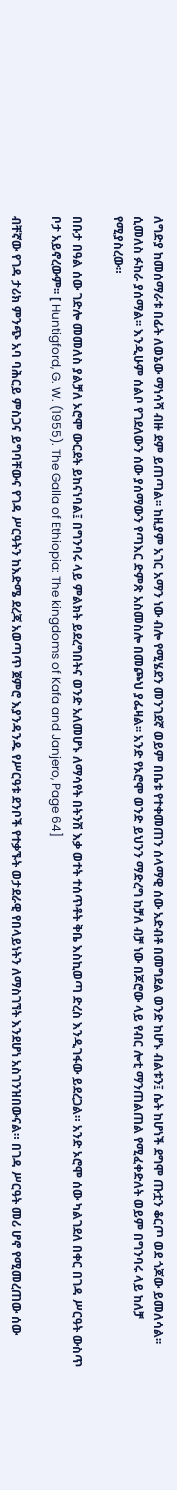ለግድያ ከመሰማራቱ በፊት ለወኔው ማነሳሻ ብዙ ደም ይጠጣል፡፡ ከዚያም አገር አማን ነው ብሎ የሚሄደን መንገደኛ ወይም በቤቱ የተቀመጠን ሰላማዊ ሰው አድብቶ በመግደል ወንድ ከሆኑ ብልቱን፤ ሴት ከሆነች ደግሞ ጡቷን ቆርጦ ወደ ጎጆው ይመለሳል፡፡ ሲመለስ ፉከራ ያሰማል፡፡ እንዲሁም ሰልቦ የገደለውን ሰው ያሰማውን የጣእር ድምጽ አስመስሎ በመጮህ ያፌዛል፡፡ አንድ የኦሮሞ ወንድ ይህንን ማድረግ ከቻለ ብቻ ነው በጆሮው ላይ የብር ሎቲ ማንጠልጠል የሚፈቀድለት ወይም በግንባሩ ላይ ከለቻ የሚያስረው።

በቡታ በዓል ሰው ገድሎ መመለስ ያልቻለ ኦሮሞ ውርደት ይከናነባል፤ በግንባሩ ላይ ምልክት ይደረግበትና ወንድ አለመሆኑ ለማሳየት በትንሽ እቃ ወተት ተሰጥቶት ቅቤ እስኪወጣ ድረስ እንዲገፋው ይደረጋል። አንድ ኦሮሞ ሰው ካልገደለ በቀር በገዳ ሥርዓት ውስጥ ቦታ አይኖረውም፡፡ [ Huntigford, G. W. (1955). The Galla of Ethiopia: The kingdoms of Kafa and Janjero, Page 64]

ብቸኛው የገዳ ታሪክ ምንጭ አባ ባሕርይ ምስጋና ይግባቸውና የገዳ ሥርዓትን ከእድሜ ደረጃ አወጣጥ ጀምሮ እያንዳንዱ የሥርዓቱ ደንቦች የተቃኙት ወታደራዊ የበላይነትን ለማስገኘት እንደሆነ አስገንዝበውናል። በገዳ ሥርዓት መሪ ሆኖ የሚመረጠው ሰው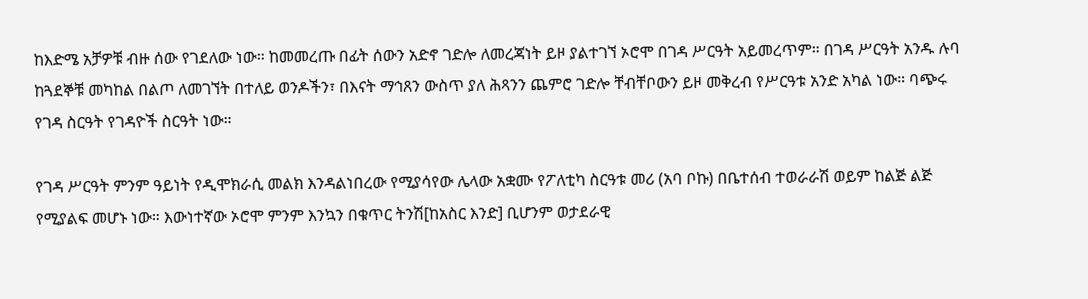ከእድሜ አቻዎቹ ብዙ ሰው የገደለው ነው። ከመመረጡ በፊት ሰውን አድኖ ገድሎ ለመረጃነት ይዞ ያልተገኘ ኦሮሞ በገዳ ሥርዓት አይመረጥም። በገዳ ሥርዓት አንዱ ሉባ ከጓደኞቹ መካከል በልጦ ለመገኘት በተለይ ወንዶችን፣ በእናት ማኅጸን ውስጥ ያለ ሕጻንን ጨምሮ ገድሎ ቸብቸቦውን ይዞ መቅረብ የሥርዓቱ አንድ አካል ነው። ባጭሩ የገዳ ስርዓት የገዳዮች ስርዓት ነው።

የገዳ ሥርዓት ምንም ዓይነት የዲሞክራሲ መልክ እንዳልነበረው የሚያሳየው ሌላው አቋሙ የፖለቲካ ስርዓቱ መሪ (አባ ቦኩ) በቤተሰብ ተወራራሽ ወይም ከልጅ ልጅ የሚያልፍ መሆኑ ነው። እውነተኛው ኦሮሞ ምንም እንኳን በቁጥር ትንሽ[ከአስር እንድ] ቢሆንም ወታደራዊ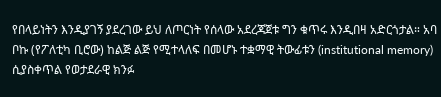የበላይነትን እንዲያገኝ ያደረገው ይህ ለጦርነት የሰላው አደረጃጀቱ ግን ቁጥሩ እንዲበዛ አድርጎታል። አባ ቦኩ (የፖለቲካ ቢሮው) ከልጅ ልጅ የሚተላለፍ በመሆኑ ተቋማዊ ትውፊቱን (institutional memory) ሲያስቀጥል የወታደራዊ ክንፉ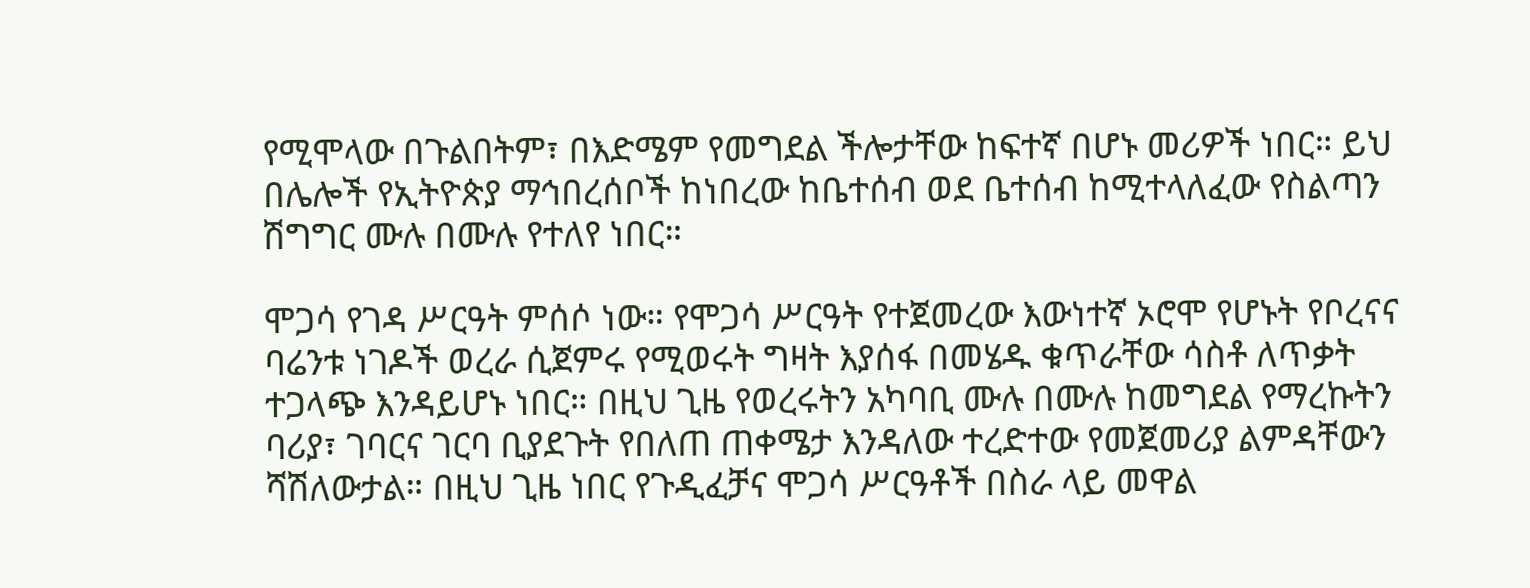የሚሞላው በጉልበትም፣ በእድሜም የመግደል ችሎታቸው ከፍተኛ በሆኑ መሪዎች ነበር። ይህ በሌሎች የኢትዮጵያ ማኅበረሰቦች ከነበረው ከቤተሰብ ወደ ቤተሰብ ከሚተላለፈው የስልጣን ሽግግር ሙሉ በሙሉ የተለየ ነበር።

ሞጋሳ የገዳ ሥርዓት ምሰሶ ነው። የሞጋሳ ሥርዓት የተጀመረው እውነተኛ ኦሮሞ የሆኑት የቦረናና ባሬንቱ ነገዶች ወረራ ሲጀምሩ የሚወሩት ግዛት እያሰፋ በመሄዱ ቁጥራቸው ሳስቶ ለጥቃት ተጋላጭ እንዳይሆኑ ነበር። በዚህ ጊዜ የወረሩትን አካባቢ ሙሉ በሙሉ ከመግደል የማረኩትን ባሪያ፣ ገባርና ገርባ ቢያደጉት የበለጠ ጠቀሜታ እንዳለው ተረድተው የመጀመሪያ ልምዳቸውን ሻሽለውታል። በዚህ ጊዜ ነበር የጉዲፈቻና ሞጋሳ ሥርዓቶች በስራ ላይ መዋል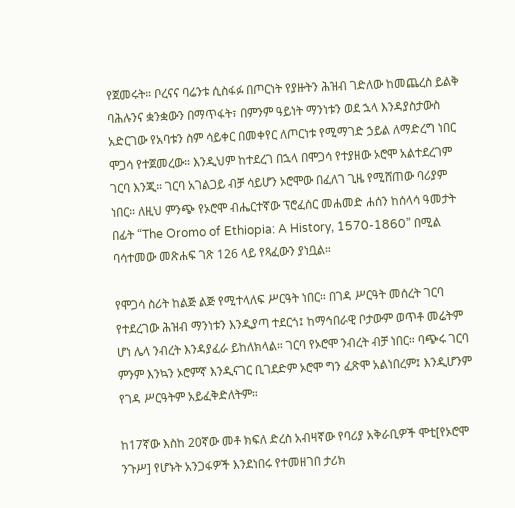የጀመሩት። ቦረናና ባሬንቱ ሲስፋፉ በጦርነት የያዙትን ሕዝብ ገድለው ከመጨረስ ይልቅ ባሕሉንና ቋንቋውን በማጥፋት፣ በምንም ዓይነት ማንነቱን ወደ ኋላ እንዳያስታውስ አድርገው የአባቱን ስም ሳይቀር በመቀየር ለጦርነቱ የሚማገድ ኃይል ለማድረግ ነበር ሞጋሳ የተጀመረው። እንዲህም ከተደረገ በኋላ በሞጋሳ የተያዘው ኦሮሞ አልተደረገም ገርባ እንጂ። ገርባ አገልጋይ ብቻ ሳይሆን ኦሮሞው በፈለገ ጊዜ የሚሸጠው ባሪያም ነበር። ለዚህ ምንጭ የኦሮሞ ብሔርተኛው ፕሮፈሰር መሐመድ ሐሰን ከሰላሳ ዓመታት በፊት “The Oromo of Ethiopia: A History, 1570-1860” በሚል ባሳተመው መጽሐፍ ገጽ 126 ላይ የጻፈውን ያነቧል።

የሞጋሳ ስሪት ከልጅ ልጅ የሚተላለፍ ሥርዓት ነበር። በገዳ ሥርዓት መሰረት ገርባ የተደረገው ሕዝብ ማንነቱን እንዲያጣ ተደርጎ፤ ከማኅበራዊ ቦታውም ወጥቶ መሬትም ሆነ ሌላ ንብረት እንዳያፈራ ይከለክላል። ገርባ የኦሮሞ ንብረት ብቻ ነበር። ባጭሩ ገርባ ምንም እንኳን ኦሮምኛ እንዲናገር ቢገደድም ኦሮሞ ግን ፈጽሞ አልነበረም፤ እንዲሆንም የገዳ ሥርዓትም አይፈቅድለትም።

ከ17ኛው እስከ 20ኛው መቶ ክፍለ ድረስ አብዛኛው የባሪያ አቅራቢዎች ሞቲ[የኦሮሞ ንጉሥ] የሆኑት አንጋፋዎች እንደነበሩ የተመዘገበ ታሪክ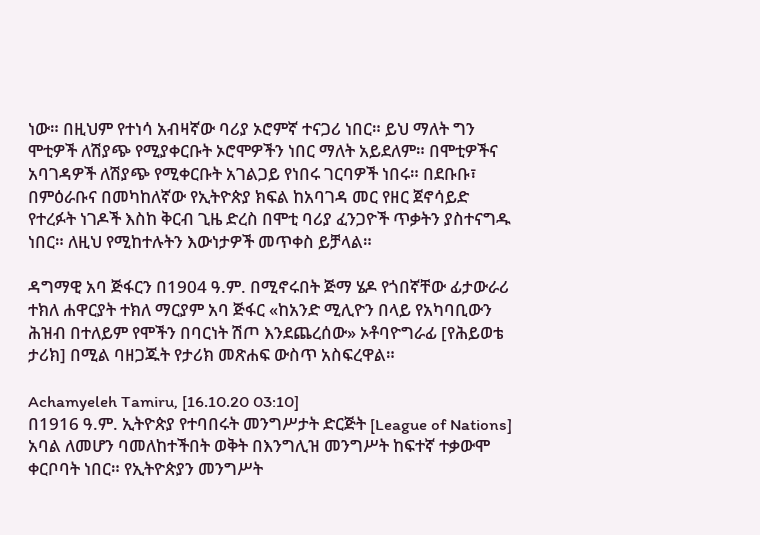ነው። በዚህም የተነሳ አብዛኛው ባሪያ ኦሮምኛ ተናጋሪ ነበር። ይህ ማለት ግን ሞቲዎች ለሽያጭ የሚያቀርቡት ኦሮሞዎችን ነበር ማለት አይደለም። በሞቲዎችና አባገዳዎች ለሽያጭ የሚቀርቡት አገልጋይ የነበሩ ገርባዎች ነበሩ። በደቡቡ፣ በምዕራቡና በመካከለኛው የኢትዮጵያ ክፍል ከአባገዳ መር የዘር ጀኖሳይድ የተረፉት ነገዶች እስከ ቅርብ ጊዜ ድረስ በሞቲ ባሪያ ፈንጋዮች ጥቃትን ያስተናግዱ ነበር። ለዚህ የሚከተሉትን እውነታዎች መጥቀስ ይቻላል።

ዳግማዊ አባ ጅፋርን በ1904 ዓ.ም. በሚኖሩበት ጅማ ሄዶ የጎበኛቸው ፊታውራሪ ተክለ ሐዋርያት ተክለ ማርያም አባ ጅፋር «ከአንድ ሚሊዮን በላይ የአካባቢውን ሕዝብ በተለይም የሞችን በባርነት ሽጦ እንደጨረሰው» ኦቶባዮግራፊ [የሕይወቴ ታሪክ] በሚል ባዘጋጁት የታሪክ መጽሐፍ ውስጥ አስፍረዋል።

Achamyeleh Tamiru, [16.10.20 03:10]
በ1916 ዓ.ም. ኢትዮጵያ የተባበሩት መንግሥታት ድርጅት [League of Nations] አባል ለመሆን ባመለከተችበት ወቅት በእንግሊዝ መንግሥት ከፍተኛ ተቃውሞ ቀርቦባት ነበር። የኢትዮጵያን መንግሥት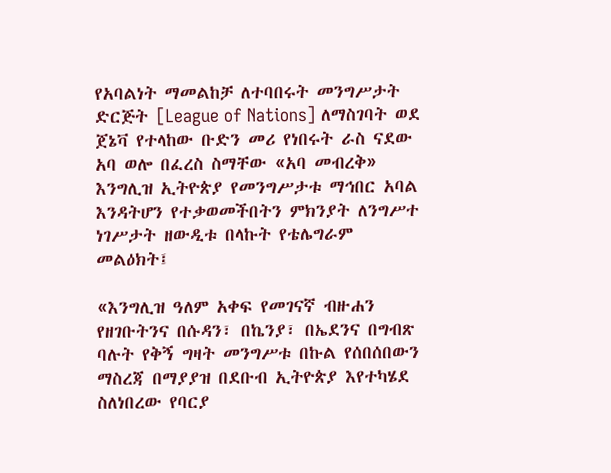የአባልነት ማመልከቻ ለተባበሩት መንግሥታት ድርጅት [League of Nations] ለማስገባት ወደ ጀኔቫ የተላከው ቡድን መሪ የነበሩት ራስ ናደው አባ ወሎ በፈረስ ስማቸው «አባ መብረቅ» እንግሊዝ ኢትዮጵያ የመንግሥታቱ ማኅበር አባል እንዳትሆን የተቃወመችበትን ምክንያት ለንግሥተ ነገሥታት ዘውዲቱ በላኩት የቴሌግራም መልዕክት፤

«እንግሊዝ ዓለም አቀፍ የመገናኛ ብዙሐን የዘገቡትንና በሱዳን፣ በኬንያ፣ በኤደንና በግብጽ ባሉት የቅኝ ግዛት መንግሥቱ በኩል የሰበሰበውን ማስረጃ በማያያዝ በደቡብ ኢትዮጵያ እየተካሄደ ስለነበረው የባርያ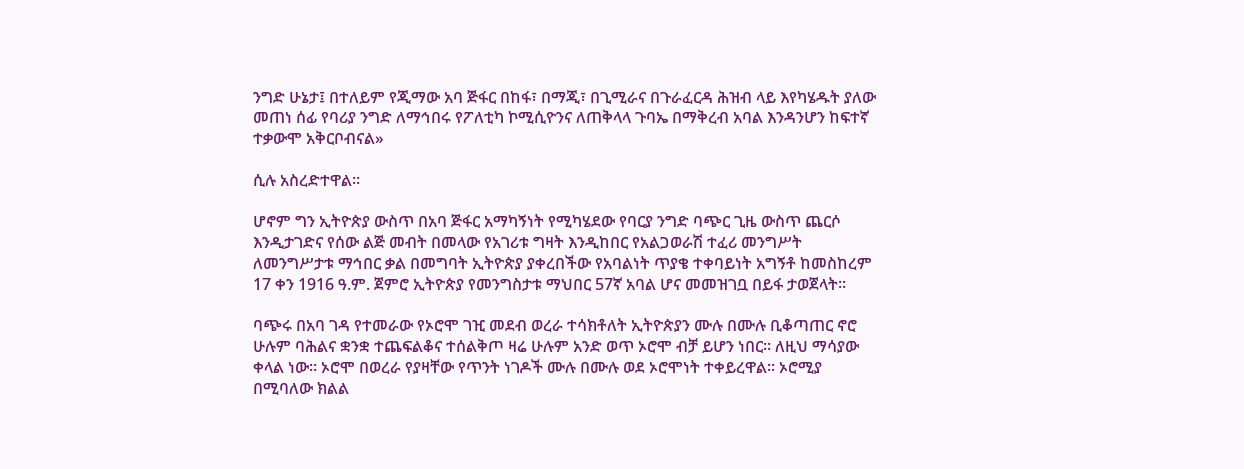ንግድ ሁኔታ፤ በተለይም የጂማው አባ ጅፋር በከፋ፣ በማጂ፣ በጊሚራና በጉራፈርዳ ሕዝብ ላይ እየካሄዱት ያለው መጠነ ሰፊ የባሪያ ንግድ ለማኅበሩ የፖለቲካ ኮሚሲዮንና ለጠቅላላ ጉባኤ በማቅረብ አባል እንዳንሆን ከፍተኛ ተቃውሞ አቅርቦብናል»

ሲሉ አስረድተዋል።

ሆኖም ግን ኢትዮጵያ ውስጥ በአባ ጅፋር አማካኝነት የሚካሄደው የባርያ ንግድ ባጭር ጊዜ ውስጥ ጨርሶ እንዲታገድና የሰው ልጅ መብት በመላው የአገሪቱ ግዛት እንዲከበር የአልጋወራሽ ተፈሪ መንግሥት ለመንግሥታቱ ማኅበር ቃል በመግባት ኢትዮጵያ ያቀረበችው የአባልነት ጥያቄ ተቀባይነት አግኝቶ ከመስከረም 17 ቀን 1916 ዓ.ም. ጀምሮ ኢትዮጵያ የመንግስታቱ ማህበር 57ኛ አባል ሆና መመዝገቧ በይፋ ታወጀላት።

ባጭሩ በአባ ገዳ የተመራው የኦሮሞ ገዢ መደብ ወረራ ተሳክቶለት ኢትዮጵያን ሙሉ በሙሉ ቢቆጣጠር ኖሮ ሁሉም ባሕልና ቋንቋ ተጨፍልቆና ተሰልቅጦ ዛሬ ሁሉም አንድ ወጥ ኦሮሞ ብቻ ይሆን ነበር። ለዚህ ማሳያው ቀላል ነው። ኦሮሞ በወረራ የያዛቸው የጥንት ነገዶች ሙሉ በሙሉ ወደ ኦሮሞነት ተቀይረዋል። ኦሮሚያ በሚባለው ክልል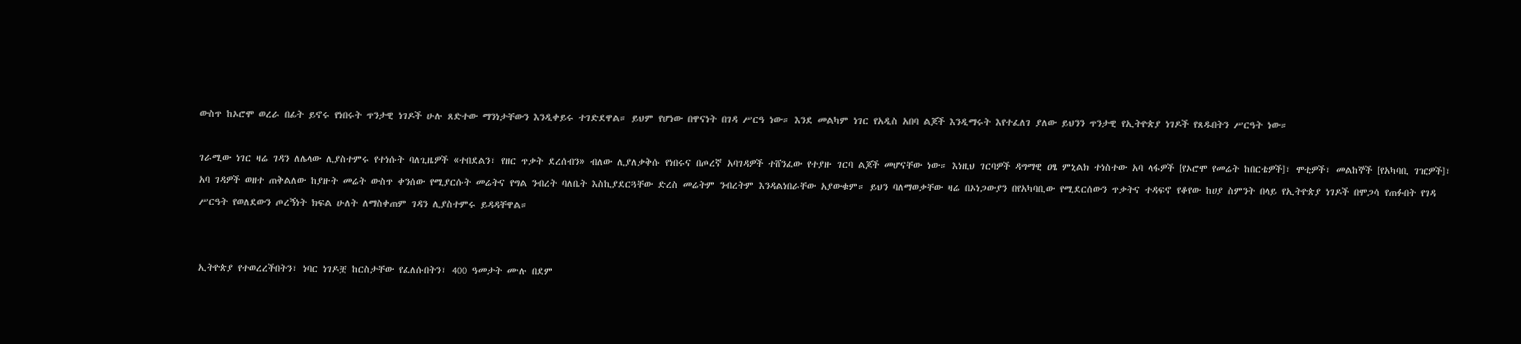ውስጥ ከኦሮሞ ወረራ በፊት ይኖሩ የነበሩት ጥንታዊ ነገዶች ሁሉ ጸድተው ማንነታቸውን እንዲቀይሩ ተገድደዋል። ይህም የሆነው በዋናነት በገዳ ሥርዓ ነው። እንደ መልካም ነገር የአዲስ አበባ ልጆች እንዲማሩት እየተፈለገ ያለው ይህንን ጥንታዊ የኢትዮጵያ ነገዶች የጸዱበትን ሥርዓት ነው።

ገራሚው ነገር ዛሬ ገዳን ለሌላው ሊያስተምሩ የተነሱት ባለጊዜዎች «ተበደልን፣ የዘር ጥቃት ደረሰብን» ብለው ሊያለቃቅሱ የነበሩና በጦረኛ አባገዳዎች ተሸንፈው የተያዙ ገርባ ልጆች መሆናቸው ነው። እነዚህ ገርባዎች ዳግማዊ ዐፄ ምኒልክ ተነስተው አባ ላፋዎች [የኦሮሞ የመሬት ከበርቴዎች]፣ ሞቲዎች፣ መልከኞች [የአካባቢ ገዢዎች]፣ አባ ገዳዎች ወዘተ ጠቅልለው ከያዙት መሬት ውስጥ ቀንሰው የሚያርሱት መሬትና የግል ንብረት ባለቤት እስኪያደርጓቸው ድረስ መሬትም ንብረትም እንዳልነበራቸው አያውቁም። ይህን ባለማወቃቸው ዛሬ በኦነጋውያን በየአካባቢው የሚደርሰውን ጥቃትና ተዳፍኖ የቆየው ከሀያ ስምንት በላይ የኢትዮጵያ ነገዶች በሞጋሳ የጠፉበት የገዳ ሥርዓት የወለደውን ጦረኝነት ክፍል ሁለት ለማስቀጠም ገዳን ሊያስተምሩ ይዳዳቸዋል።


ኢትዮጵያ የተወረረችበትን፣ ነባር ነገዶቿ ከርስታቸው የፈለሱበትን፣ 400 ዓመታት ሙሉ በደም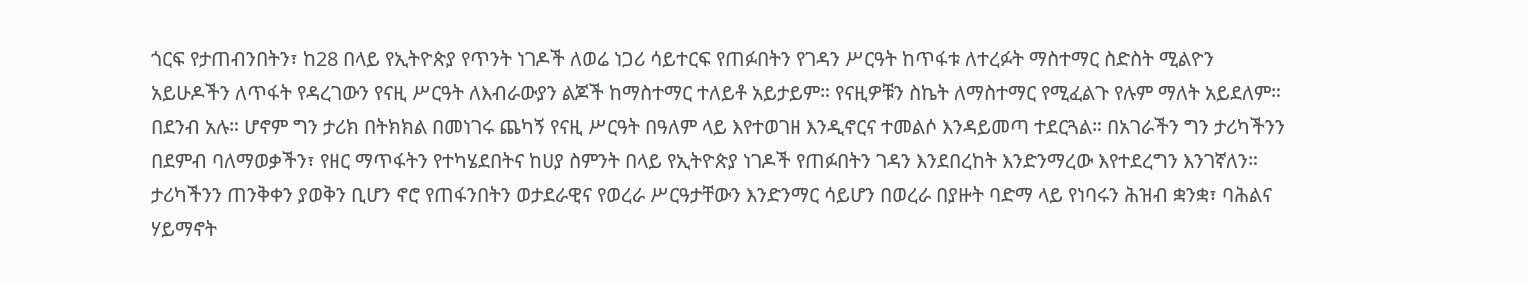ጎርፍ የታጠብንበትን፣ ከ28 በላይ የኢትዮጵያ የጥንት ነገዶች ለወሬ ነጋሪ ሳይተርፍ የጠፉበትን የገዳን ሥርዓት ከጥፋቱ ለተረፉት ማስተማር ስድስት ሚልዮን አይሁዶችን ለጥፋት የዳረገውን የናዚ ሥርዓት ለእብራውያን ልጆች ከማስተማር ተለይቶ አይታይም። የናዚዎቹን ስኬት ለማስተማር የሚፈልጉ የሉም ማለት አይደለም። በደንብ አሉ። ሆኖም ግን ታሪክ በትክክል በመነገሩ ጨካኝ የናዚ ሥርዓት በዓለም ላይ እየተወገዘ እንዲኖርና ተመልሶ እንዳይመጣ ተደርጓል። በአገራችን ግን ታሪካችንን በደምብ ባለማወቃችን፣ የዘር ማጥፋትን የተካሄደበትና ከሀያ ስምንት በላይ የኢትዮጵያ ነገዶች የጠፉበትን ገዳን እንደበረከት እንድንማረው እየተደረግን እንገኛለን። ታሪካችንን ጠንቅቀን ያወቅን ቢሆን ኖሮ የጠፋንበትን ወታደራዊና የወረራ ሥርዓታቸውን እንድንማር ሳይሆን በወረራ በያዙት ባድማ ላይ የነባሩን ሕዝብ ቋንቋ፣ ባሕልና ሃይማኖት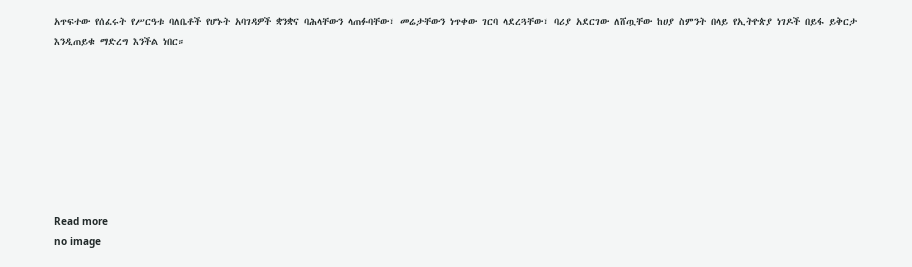አጥፍተው የሰፈሩት የሥርዓቱ ባለቤቶች የሆኑት አባገዳዎች ቋንቋና ባሕላቸውን ላጠፉባቸው፣ መሬታቸውን ነጥቀው ገርባ ላደረጓቸው፣ ባሪያ አደርገው ለሸጧቸው ከሀያ ስምንት በላይ የኢትዮጵያ ነገዶች በይፋ ይቅርታ እንዲጠይቁ ማድረግ እንችል ነበር።








Read more
no image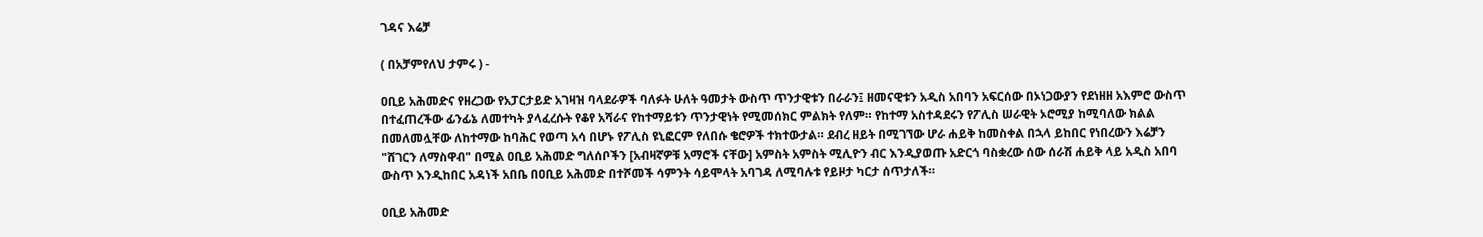ገዳና እሬቻ

( በአቻምየለህ ታምሩ ) -

ዐቢይ አሕመድና የዘረጋው የአፓርታይድ አገዛዝ ባላደራዎች ባለፉት ሁለት ዓመታት ውስጥ ጥንታዊቱን በራራን፤ ዘመናዊቱን አዲስ አበባን አፍርሰው በኦነጋውያን የደነዘዘ አእምሮ ውስጥ በተፈጠረችው ፊንፊኔ ለመተካት ያላፈረሱት የቆየ አሻራና የከተማይቱን ጥንታዊነት የሚመሰክር ምልክት የለም። የከተማ አስተዳደሩን የፖሊስ ሠራዊት ኦሮሚያ ከሚባለው ክልል በመለመሏቸው ለከተማው ከባሕር የወጣ አሳ በሆኑ የፖሊስ ዩኒፎርም የለበሱ ቄሮዎች ተክተውታል። ደብረ ዘይት በሚገኘው ሆራ ሐይቅ ከመስቀል በኋላ ይከበር የነበረውን እሬቻን "ሸገርን ለማስዋብ" በሚል ዐቢይ አሕመድ ግለሰቦችን [አብዛኛዎቹ አማሮች ናቸው] አምስት አምስት ሚሊዮን ብር እንዲያወጡ አድርጎ ባስቋረው ሰው ሰራሽ ሐይቅ ላይ አዲስ አበባ ውስጥ እንዲከበር አዳነች አበቤ በዐቢይ አሕመድ በተሾመች ሳምንት ሳይሞላት አባገዳ ለሚባሉቱ የይዞታ ካርታ ሰጥታለች።

ዐቢይ አሕመድ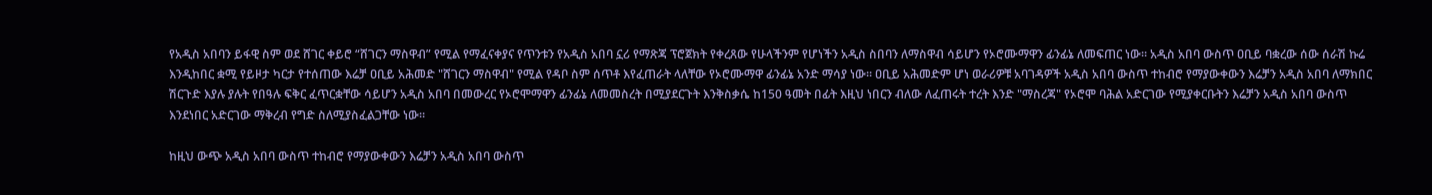የአዲስ አበባን ይፋዊ ስም ወደ ሸገር ቀይሮ “ሸገርን ማስዋብ” የሚል የማፈናቀያና የጥንቱን የአዲስ አበባ ኗሪ የማጽጃ ፕሮጀክት የቀረጸው የሁላችንም የሆነችን አዲስ ስበባን ለማስዋብ ሳይሆን የኦሮሙማዋን ፊንፊኔ ለመፍጠር ነው። አዲስ አበባ ውስጥ ዐቢይ ባቋረው ሰው ሰራሽ ኩሬ እንዲከበር ቋሚ የይዞታ ካርታ የተሰጠው እሬቻ ዐቢይ አሕመድ "ሸገርን ማስዋብ" የሚል የዳቦ ስም ሰጥቶ እየፈጠራት ላለቸው የኦሮሙማዋ ፊንፊኔ አንድ ማሳያ ነው። ዐቢይ አሕመድም ሆነ ወራሪዎቹ አባገዳዎች አዲስ አበባ ውስጥ ተከብሮ የማያውቀውን እሬቻን አዲስ አበባ ለማክበር ሽርጉድ እያሉ ያሉት የበዓሉ ፍቅር ፈጥርቋቸው ሳይሆን አዲስ አበባ በመውረር የኦሮሞማዋን ፊንፊኔ ለመመስረት በሚያደርጉት እንቅስቃሴ ከ150 ዓመት በፊት እዚህ ነበርን ብለው ለፈጠሩት ተረት እንድ "ማስረጃ" የኦሮሞ ባሕል አድርገው የሚያቀርቡትን እሬቻን አዲስ አበባ ውስጥ እንደነበር አድርገው ማቅረብ የግድ ስለሚያስፈልጋቸው ነው።

ከዚህ ውጭ አዲስ አበባ ውስጥ ተከብሮ የማያውቀውን እሬቻን አዲስ አበባ ውስጥ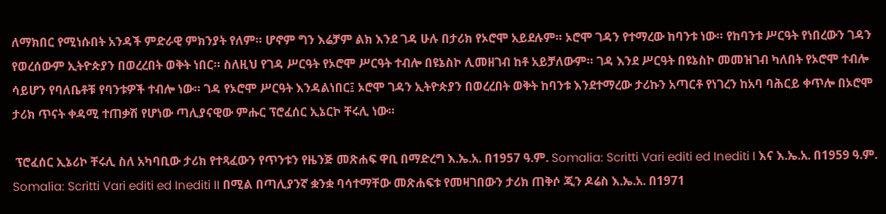ለማክበር የሚነሱበት አንዳች ምድራዊ ምክንያት የለም። ሆኖም ግን እሬቻም ልክ እንደ ገዳ ሁሉ በታሪክ የኦሮሞ አይደሉም። ኦሮሞ ገዳን የተማረው ከባንቱ ነው። የከባንቱ ሥርዓት የነበረውን ገዳን የወረሰውም ኢትዮጵያን በወረረበት ወቅት ነበር። ስለዚህ የገዳ ሥርዓት የኦሮሞ ሥርዓት ተብሎ በዩኔስኮ ሊመዘገብ ከቶ አይቻለውም። ገዳ እንደ ሥርዓት በዩኔስኮ መመዝገብ ካለበት የኦሮሞ ተብሎ ሳይሆን የባለቤቶቹ የባንቱዎች ተብሎ ነው። ገዳ የኦሮሞ ሥርዓት እንዳልነበር፤ ኦሮሞ ገዳን ኢትዮጵያን በወረረበት ወቅት ከባንቱ እንደተማረው ታሪኩን አጣርቶ የነገረን ከአባ ባሕርይ ቀጥሎ በኦሮሞ ታሪክ ጥናት ቀዳሚ ተጠቃሽ የሆነው ጣሊያናዊው ምሑር ፕሮፈሰር ኢኔርኮ ቸሩሊ ነው።

 ፕሮፈሰር ኢኔሪኮ ቸሩሊ ስለ አካባቢው ታሪክ የተጻፈውን የጥንቱን የዜንጅ መጽሐፍ ዋቢ በማድረግ እ.ኤ.አ. በ1957 ዓ.ም. Somalia: Scritti Vari editi ed Inediti I እና እ.ኤ.አ. በ1959 ዓ.ም. Somalia: Scritti Vari editi ed Inediti II በሚል በጣሊያንኛ ቋንቋ ባሳተማቸው መጽሐፍቱ የመዛገበውን ታሪክ ጠቅሶ ጂን ዶሬስ እ.ኤ.አ. በ1971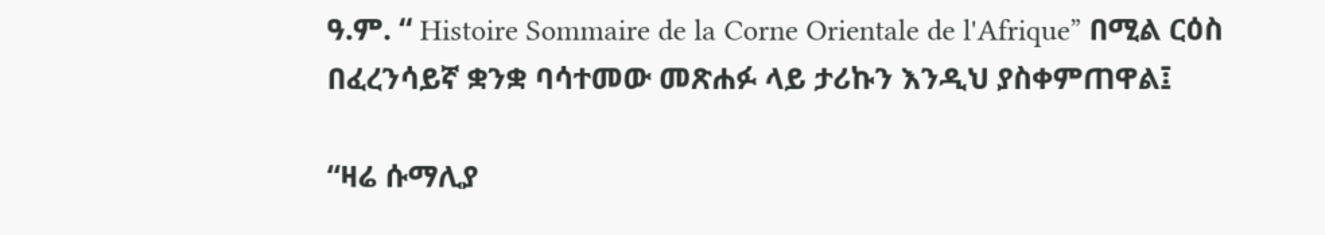ዓ.ም. “ Histoire Sommaire de la Corne Orientale de l'Afrique” በሚል ርዕስ በፈረንሳይኛ ቋንቋ ባሳተመው መጽሐፉ ላይ ታሪኩን እንዲህ ያስቀምጠዋል፤

“ዛሬ ሱማሊያ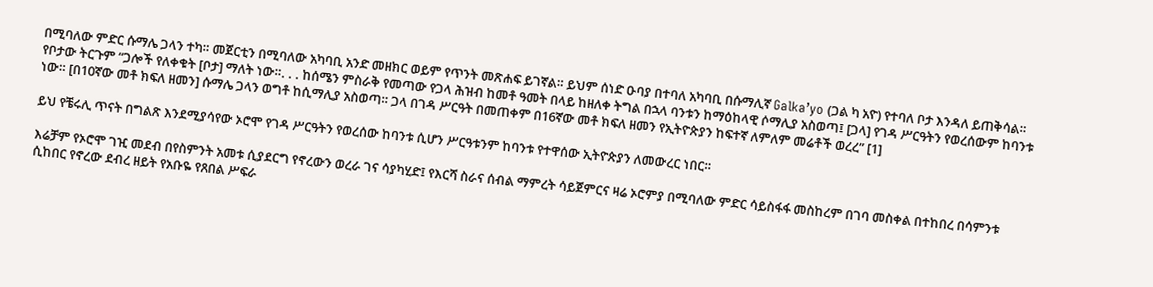በሚባለው ምድር ሱማሌ ጋላን ተካ። መጀርቲን በሚባለው አካባቢ አንድ መዘክር ወይም የጥንት መጽሐፍ ይገኛል። ይህም ሰነድ ዑባያ በተባለ አካባቢ በሱማሊኛ Galka’yo (ጋል ካ አዮ) የተባለ ቦታ እንዳለ ይጠቅሳል። የቦታው ትርጉም “ጋሎች የለቀቁት [ቦታ] ማለት ነው።. . . ከሰሜን ምስራቅ የመጣው የጋላ ሕዝብ ከመቶ ዓመት በላይ ከዘለቀ ትግል በኋላ ባንቱን ከማዕከላዊ ሶማሊያ አስወጣ፤ [ጋላ] የገዳ ሥርዓትን የወረሰውም ከባንቱ ነው። [በ10ኛው መቶ ክፍለ ዘመን] ሱማሌ ጋላን ወግቶ ከሲማሊያ አስወጣ። ጋላ በገዳ ሥርዓት በመጠቀም በ16ኛው መቶ ክፍለ ዘመን የኢትዮጵያን ከፍተኛ ለምለም መሬቶች ወረረ” [1]

ይህ የቼሩሊ ጥናት በግልጽ እንደሚያሳየው ኦሮሞ የገዳ ሥርዓትን የወረሰው ከባንቱ ሲሆን ሥርዓቱንም ከባንቱ የተዋሰው ኢትዮጵያን ለመውረር ነበር።

እሬቻም የኦሮሞ ገዢ መደብ በየስምንት አመቱ ሲያደርግ የኖረውን ወረራ ገና ሳያካሂድ፤ የእርሻ ስራና ሰብል ማምረት ሳይጀምርና ዛሬ ኦሮምያ በሚባለው ምድር ሳይስፋፋ መስከረም በገባ መስቀል በተከበረ በሳምንቱ ሲከበር የኖረው ደብረ ዘይት የአቡዬ የጸበል ሥፍራ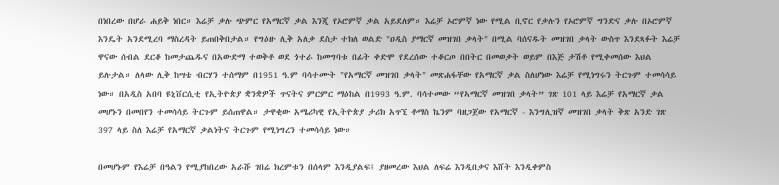በነበረው በሆራ ሐይቅ ነበር። እሬቻ ቃሉ ጭምር የአማርኛ ቃል እንጂ የኦሮምኛ ቃል አይደለም። እሬቻ ኦሮምኛ ነው የሚል ቢኖር የቃሉን የኦሮምኛ ግንድና ቃሉ በኦሮምኛ እንዴት አንደሚረባ ማስረዳት ይጠበቅበታል። የግዕዙ ሊቅ አለቃ ደስታ ተክለ ወልድ "ዐዲስ ያማርኛ መዝገበ ቃላት" በሚል ባሰናዱት መዝገበ ቃላት ውስጥ እንደጻፉት እሬቻ ዋናው ሰብል ደርቆ ከመታጨዱና በአውድማ ተወቅቶ ወደ ጎተራ ከመግባቱ በፊት ቀድሞ የደረሰው ተቆርጦ በበትር በመወቃት ወይም በእጅ ታሽቶ የሚቀመሰው እህል ይሉታል። ለላው ሊቅ ከሣቴ ብርሃን ተሰማም በ1951 ዓ.ም ባሳተሙት "የአማርኛ መዝገበ ቃላት" መጽሐፋቸው የአማርኛ ቃል ስለሆነው እሬቻ የሚነግሩን ትርጉም ተመሳሳይ ነው። በአዲስ አበባ ዩኒቨርሲቲ የኢትዮጵያ ቋንቋዎች ጥናትና ምርምር ማዕከል በ1993 ዓ.ም. ባሳተመው “የኣማርኛ መዝገበ ቃላት” ገጽ 101 ላይ እሬቻ የአማርኛ ቃል መሆኑን በመበየን ተመሳሳይ ትርጉም ይሰጠዋል። ታዋቂው አሜሪካዊ የኢትዮጵያ ታሪክ አጥኚ ቶማስ ኬንም ባዘጋጀው የአማርኛ - እንግሊዝኛ መዝገበ ቃላት ቅጽ አንድ ገጽ 397 ላይ ስለ እሬቻ የአማርኛ ቃልነትና ትርጉም የሚነግረን ተመሳሳይ ነው።

በመሆኑም የእሬቻ በዓልን የሚያከበረው አራሹ ገበሬ ክረምቱን በሰላም እንዲያልፍ፤ ያዘመረው እህል ለፍሬ እንዲበቃና እሸት እንዲቀምስ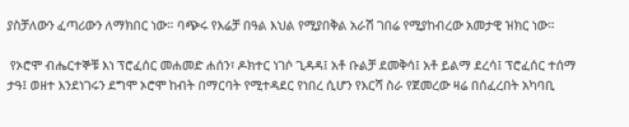ያስቻለውን ፈጣሪውን ለማክበር ነው። ባጭሩ የእሬቻ በዓል እህል የሚያበቅል አራሽ ገበሬ የሚያከብረው አመታዊ ዝክር ነው።

 የኦሮሞ ብሔርተኞቹ እነ ፕሮፈሰር መሐመድ ሐሰን፣ ዶክተር ነገሶ ጊዳዳ፤ አቶ ቡልቻ ደመቅሳ፤ አቶ ይልማ ደረሳ፤ ፕሮፈሰር ተሰማ ታዓ፤ ወዘተ እንደነገሩን ደግሞ ኦሮሞ ከብት በማርባት የሚተዳደር የነበረ ሲሆን የእርሻ ስራ የጀመረው ዛሬ በሰፈረበት አካባቢ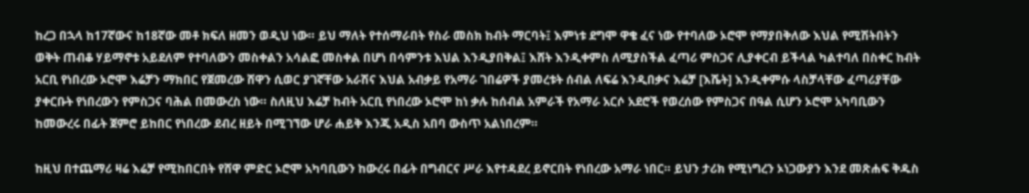ከረጋ በኋላ ከ17ኛውና ከ18ኛው መቶ ክፍለ ዘመን ወዲህ ነው። ይህ ማለት የተሰማራበት የስራ መስክ ከብት ማርባት፤ እምነቱ ደግሞ ዋቄ ፈና ነው የተባለው ኦሮሞ የማያበቅለው እህል የሚሽትበትን ወቅት ጠብቆ ሃይማኖቱ አይደለም የተባለውን መስቀልን አሳልፎ መስቀል በሆነ በሳምንቱ እህል እንዲያበቅል፤ እሸት እንዲቀምስ ለሚያስችል ፈጣሪ ምስጋና ሊያቀርብ ይችላል ካልተባለ በስቀር ከብት አርቢ የነበረው ኦሮሞ እሬቻን ማክበር የጀመረው ሸዋን ሲወር ያገኛቸው አራሽና እህል አብቃይ የአማራ ገበሬዎች ያመረቱት ሰብል ለፍሬ እንዲበቃና እሬቻ [እሼት] እንዲቀምሱ ላስቻላቸው ፈጣሪያቸው ያቀርቡት የነበረውን የምስጋና ባሕል በመውረስ ነው። ስለዚህ እሬቻ ከብት አርቢ የነበረው ኦሮሞ ከነ ቃሉ ከሰብል አምራች የአማራ አርሶ አደሮች የወረሰው የምስጋና በዓል ሲሆን ኦሮሞ አካባቢውን ከመውረሩ በፊት ጀምሮ ይከበር የነበረው ደብረ ዘይት በሚገኘው ሆራ ሐይቅ እንጂ አዲስ አበባ ውስጥ አልነበረም።

ከዚህ በተጨማሪ ዛሬ እሬቻ የሚከበርበት የሸዋ ምድር ኦሮሞ አካባቢውን ከውረሩ በፊት በግብርና ሥራ እየተዳደረ ይኖርበት የነበረው አማራ ነበር። ይህን ታሪክ የሚነግረን ኦነጋውያን እንደ መጽሐፍ ቅዱስ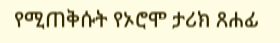የሚጠቅሱት የኦሮሞ ታሪክ ጸሐፊ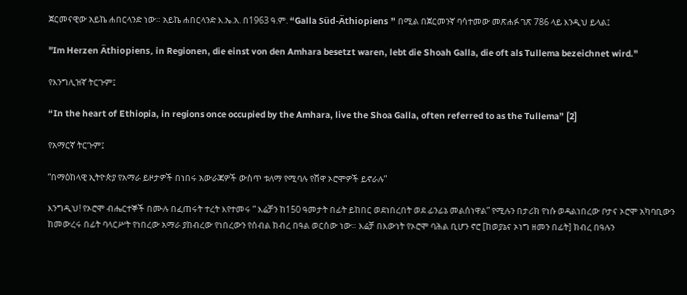ጀርመናዊው አይኬ ሐበርላንድ ነው። አይኬ ሐበርላንድ እ.ኤ.አ. በ1963 ዓ.ም. “Galla Süd-Äthiopiens ” በሚል በጀርመንኛ ባሳተመው መጽሐፉ ገጽ 786 ላይ እንዲህ ይላል፤

"Im Herzen Äthiopiens, in Regionen, die einst von den Amhara besetzt waren, lebt die Shoah Galla, die oft als Tullema bezeichnet wird."

የእንግሊዝኛ ትርጉም፤

“In the heart of Ethiopia, in regions once occupied by the Amhara, live the Shoa Galla, often referred to as the Tullema” [2]

የአማርኛ ትርጉም፤

“በማዕከላዊ ኢትዮጵያ የአማራ ይዞታዎች በነበሩ አውራጃዎች ውስጥ ቱለማ የሚባሉ የሸዋ ኦሮሞዎች ይኖራሉ”

እንግዲህ! የኦሮሞ ብሔርተኞች በሙሉ በፈጠሩት ተረት እየተመሩ “ እሬቻን ከ150 ዓመታት በፊት ይከበር ወደነበረበት ወደ ፊንፊኔ መልሰነዋል” የሚሉን በታሪክ የነሱ ወዳልነበረው ቦታና ኦሮሞ አካባቢውን ከመውረሩ በፊት ባላርሥት የነበረው አማራ ያከብረው የነበረውን የሰብል ክብረ በዓል ወርሰው ነው። እሬቻ በእውነት የኦሮሞ ባሕል ቢሆን ኖሮ [ከወያኔና ኦነግ ዘመን በፊት] ክብረ በዓሉን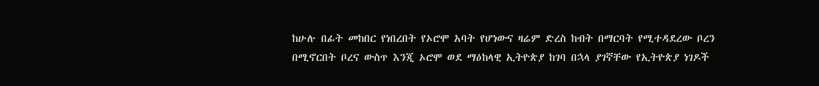ከሁሉ በፊት መከበር የነበረበት የኦሮሞ አባት የሆነውና ዛሬም ድረስ ከብት በማርባት የሚተዳደረው ቦረን በሚኖርበት ቦረና ውስጥ እንጂ ኦሮሞ ወደ ማዕከላዊ ኢትዮጵያ ከገባ በኋላ ያገኛቸው የኢትዮጵያ ነገዶች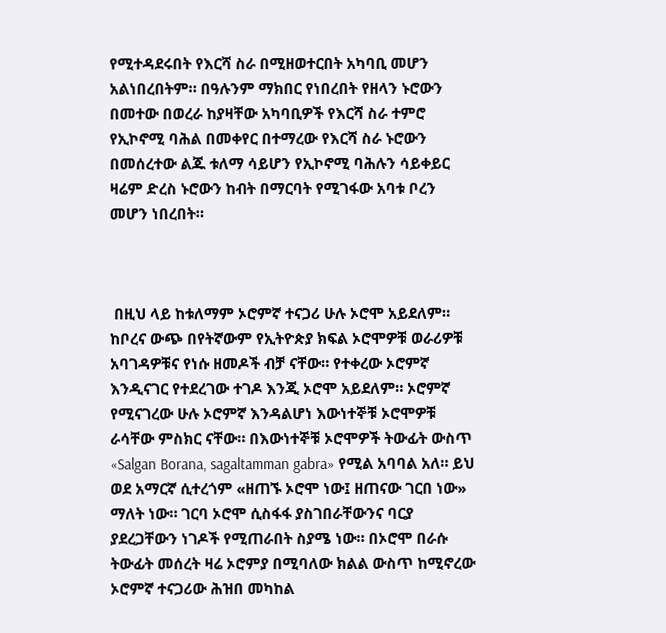የሚተዳደሩበት የእርሻ ስራ በሚዘወተርበት አካባቢ መሆን አልነበረበትም። በዓሉንም ማክበር የነበረበት የዘላን ኑሮውን በመተው በወረራ ከያዛቸው አካባቢዎች የእርሻ ስራ ተምሮ የኢኮኖሚ ባሕል በመቀየር በተማረው የእርሻ ስራ ኑሮውን በመሰረተው ልጁ ቱለማ ሳይሆን የኢኮኖሚ ባሕሉን ሳይቀይር ዛሬም ድረስ ኑሮውን ከብት በማርባት የሚገፋው አባቱ ቦረን መሆን ነበረበት።



 በዚህ ላይ ከቱለማም ኦሮምኛ ተናጋሪ ሁሉ ኦሮሞ አይደለም። ከቦረና ውጭ በየትኛውም የኢትዮጵያ ክፍል ኦሮሞዎቹ ወራሪዎቹ አባገዳዎቹና የነሱ ዘመዶች ብቻ ናቸው። የተቀረው ኦሮምኛ እንዲናገር የተደረገው ተገዶ እንጂ ኦሮሞ አይደለም። ኦሮምኛ የሚናገረው ሁሉ ኦሮምኛ እንዳልሆነ እውነተኞቹ ኦሮሞዎቹ ራሳቸው ምስክር ናቸው። በእውነተኞቹ ኦሮሞዎች ትውፊት ውስጥ «Salgan Borana, sagaltamman gabra» የሚል አባባል አለ። ይህ ወደ አማርኛ ሲተረጎም «ዘጠኙ ኦሮሞ ነው፤ ዘጠናው ገርበ ነው» ማለት ነው። ገርባ ኦሮሞ ሲስፋፋ ያስገበራቸውንና ባርያ ያደረጋቸውን ነገዶች የሚጠራበት ስያሜ ነው። በኦሮሞ በራሱ ትውፊት መሰረት ዛሬ ኦሮምያ በሚባለው ክልል ውስጥ ከሚኖረው ኦሮምኛ ተናጋሪው ሕዝበ መካከል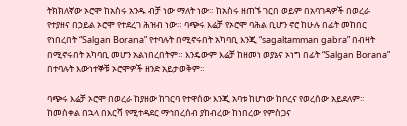ትክክለኛው ኦሮሞ ከአስሩ አንዱ ብቻ ነው ማለት ነው። ከአስሩ ዘጠኙ ገርበ ወይም በአባገዳዎች በወረራ የተያዘና በኃይል ኦሮሞ የተደረገ ሕዝብ ነው። ባጭሩ እሬቻ የኦሮሞ ባሕል ቢሆን ኖሮ ከሁሉ በፊት መከበር የነበረበት “Salgan Borana” የተባሉት በሚኖሩበት አካባቢ እንጂ “sagaltamman gabra” በብዛት በሚኖሩበት አካባቢ መሆን አልነበረበትም። እንዴውም እሬቻ ከዘመነ ወያኔና ኦነግ በፊት “Salgan Borana” በተባሉት እውነተኞቹ ኦሮሞዎች ዘንድ አይታወቅም።

ባጭሩ እሬቻ ኦሮሞ በወረራ ከያዘው ከገርባ የተዋሰው እንጂ አባቱ ከሆነው ከቦረና የወረሰው አይደለም። ከመስቀል በኋላ በእርሻ የሚተዳደር ማኅበረሰብ ያከብረው ከነበረው የምስጋና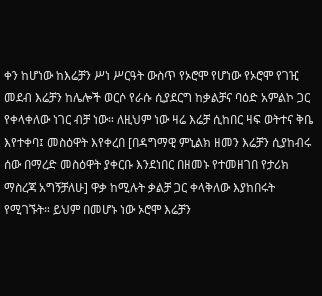ቀን ከሆነው ከእሬቻን ሥነ ሥርዓት ውስጥ የኦሮሞ የሆነው የኦሮሞ የገዢ መደብ እሬቻን ከሌሎች ወርሶ የራሱ ሲያደርግ ከቃልቻና ባዕድ አምልኮ ጋር የቀላቀለው ነገር ብቻ ነው። ለዚህም ነው ዛሬ እሬቻ ሲከበር ዛፍ ወትተና ቅቤ እየተቀባ፤ መስዕዋት እየቀረበ [በዳግማዊ ምኒልክ ዘመን እሬቻን ሲያከብሩ ሰው በማረድ መስዕዋት ያቀርቡ እንደነበር በዘመኑ የተመዘገበ የታሪክ ማስረጃ አግኝቻለሁ] ዋቃ ከሚሉት ቃልቻ ጋር ቀላቅለው እያከበሩት የሚገኙት። ይህም በመሆኑ ነው ኦሮሞ እሬቻን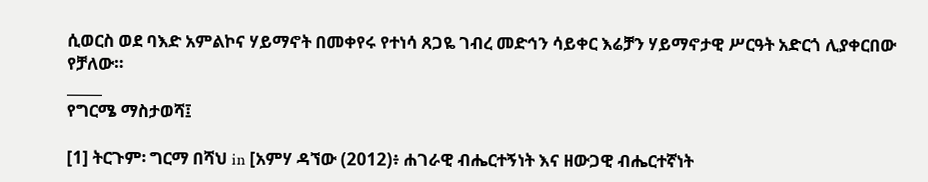ሲወርስ ወደ ባእድ አምልኮና ሃይማኖት በመቀየሩ የተነሳ ጸጋዬ ገብረ መድኅን ሳይቀር እሬቻን ሃይማኖታዊ ሥርዓት አድርጎ ሊያቀርበው የቻለው።
_____
የግርሜ ማስታወሻ፤

[1] ትርጉም፡ ግርማ በሻህ in [አምሃ ዳኘው (2012)፥ ሐገራዊ ብሔርተኝነት እና ዘውጋዊ ብሔርተኛነት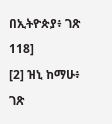በኢትዮጵያ፥ ገጽ 118]
[2] ዝኒ ከማሁ፥ ገጽ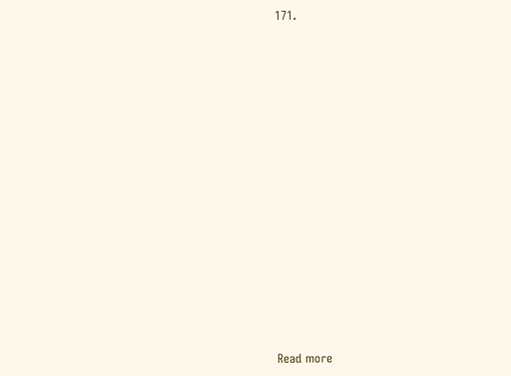171.





















Read more